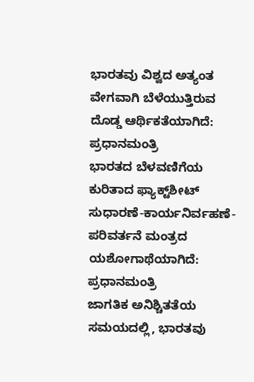ಭಾರತವು ವಿಶ್ವದ ಅತ್ಯಂತ ವೇಗವಾಗಿ ಬೆಳೆಯುತ್ತಿರುವ ದೊಡ್ಡ ಆರ್ಥಿಕತೆಯಾಗಿದೆ: ಪ್ರಧಾನಮಂತ್ರಿ
ಭಾರತದ ಬೆಳವಣಿಗೆಯ ಕುರಿತಾದ ಫ್ಯಾಕ್ಟ್‌ಶೀಟ್ ಸುಧಾರಣೆ-ಕಾರ್ಯನಿರ್ವಹಣೆ-ಪರಿವರ್ತನೆ ಮಂತ್ರದ ಯಶೋಗಾಥೆಯಾಗಿದೆ: ಪ್ರಧಾನಮಂತ್ರಿ
ಜಾಗತಿಕ ಅನಿಶ್ಚಿತತೆಯ ಸಮಯದಲ್ಲಿ, ಭಾರತವು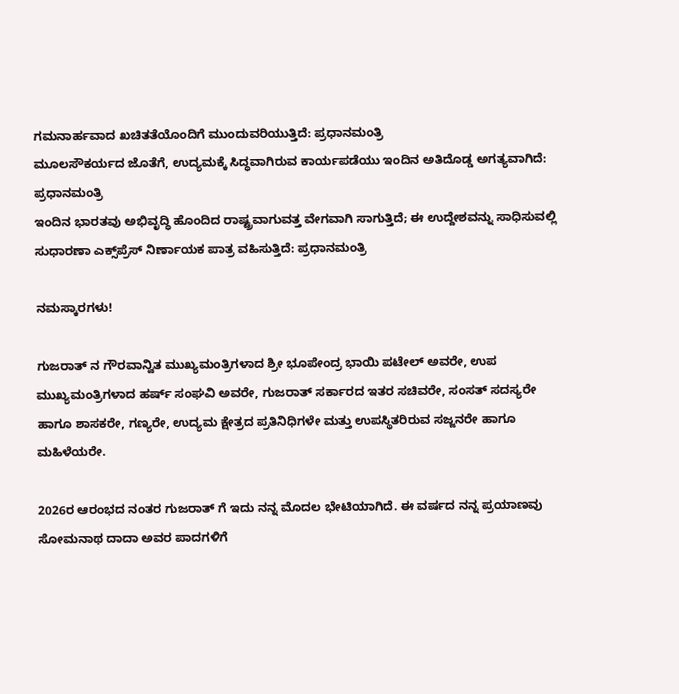ಗಮನಾರ್ಹವಾದ ಖಚಿತತೆಯೊಂದಿಗೆ ಮುಂದುವರಿಯುತ್ತಿದೆ: ಪ್ರಧಾನಮಂತ್ರಿ
ಮೂಲಸೌಕರ್ಯದ ಜೊತೆಗೆ, ಉದ್ಯಮಕ್ಕೆ ಸಿದ್ಧವಾಗಿರುವ ಕಾರ್ಯಪಡೆಯು ಇಂದಿನ ಅತಿದೊಡ್ಡ ಅಗತ್ಯವಾಗಿದೆ: ಪ್ರಧಾನಮಂತ್ರಿ
ಇಂದಿನ ಭಾರತವು ಅಭಿವೃದ್ಧಿ ಹೊಂದಿದ ರಾಷ್ಟ್ರವಾಗುವತ್ತ ವೇಗವಾಗಿ ಸಾಗುತ್ತಿದೆ; ಈ ಉದ್ದೇಶವನ್ನು ಸಾಧಿಸುವಲ್ಲಿ ಸುಧಾರಣಾ ಎಕ್ಸ್‌ಪ್ರೆಸ್ ನಿರ್ಣಾಯಕ ಪಾತ್ರ ವಹಿಸುತ್ತಿದೆ: ಪ್ರಧಾನಮಂತ್ರಿ

ನಮಸ್ಕಾರಗಳು!

ಗುಜರಾತ್ ನ ಗೌರವಾನ್ವಿತ ಮುಖ್ಯಮಂತ್ರಿಗಳಾದ ಶ್ರೀ ಭೂಪೇಂದ್ರ ಭಾಯಿ ಪಟೇಲ್ ಅವರೇ, ಉಪ ಮುಖ್ಯಮಂತ್ರಿಗಳಾದ ಹರ್ಷ್ ಸಂಘವಿ ಅವರೇ, ಗುಜರಾತ್ ಸರ್ಕಾರದ ಇತರ ಸಚಿವರೇ, ಸಂಸತ್ ಸದಸ್ಯರೇ ಹಾಗೂ ಶಾಸಕರೇ, ಗಣ್ಯರೇ, ಉದ್ಯಮ ಕ್ಷೇತ್ರದ ಪ್ರತಿನಿಧಿಗಳೇ ಮತ್ತು ಉಪಸ್ಥಿತರಿರುವ ಸಜ್ಜನರೇ ಹಾಗೂ ಮಹಿಳೆಯರೇ.

2026ರ ಆರಂಭದ ನಂತರ ಗುಜರಾತ್ ಗೆ ಇದು ನನ್ನ ಮೊದಲ ಭೇಟಿಯಾಗಿದೆ. ಈ ವರ್ಷದ ನನ್ನ ಪ್ರಯಾಣವು ಸೋಮನಾಥ ದಾದಾ ಅವರ ಪಾದಗಳಿಗೆ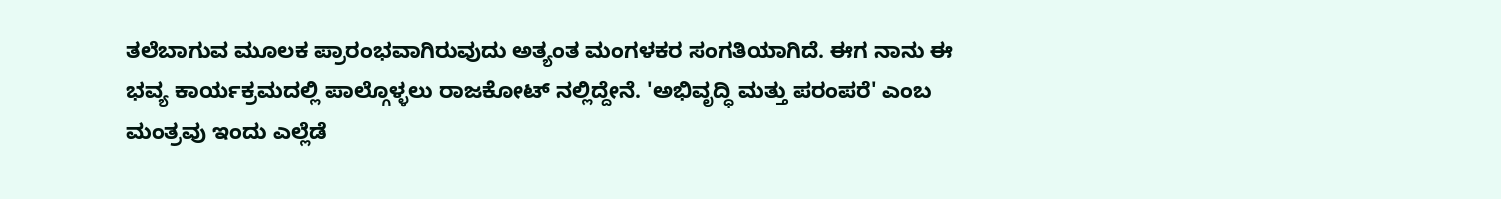ತಲೆಬಾಗುವ ಮೂಲಕ ಪ್ರಾರಂಭವಾಗಿರುವುದು ಅತ್ಯಂತ ಮಂಗಳಕರ ಸಂಗತಿಯಾಗಿದೆ. ಈಗ ನಾನು ಈ ಭವ್ಯ ಕಾರ್ಯಕ್ರಮದಲ್ಲಿ ಪಾಲ್ಗೊಳ್ಳಲು ರಾಜಕೋಟ್ ನಲ್ಲಿದ್ದೇನೆ. 'ಅಭಿವೃದ್ಧಿ ಮತ್ತು ಪರಂಪರೆ' ಎಂಬ ಮಂತ್ರವು ಇಂದು ಎಲ್ಲೆಡೆ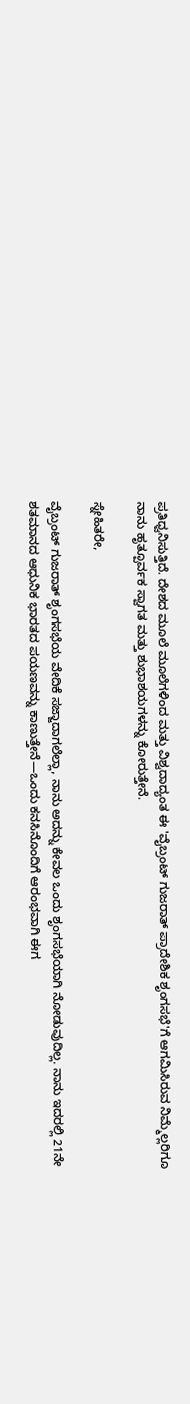ಪ್ರತಿಧ್ವನಿಸುತ್ತಿದೆ. ದೇಶದ ಮೂಲೆ ಮೂಲೆಗಳಿಂದ ಮತ್ತು ವಿಶ್ವದಾದ್ಯಂತ ಈ 'ವೈಬ್ರಂಟ್ ಗುಜರಾತ್ ಪ್ರಾದೇಶಿಕ ಶೃಂಗಸಭೆ'ಗೆ ಆಗಮಿಸಿರುವ ನಿಮ್ಮೆಲ್ಲರಿಗೂ ನಾನು ಹೃತ್ಪೂರ್ವಕ ಸ್ವಾಗತ ಮತ್ತು ಶುಭಾಶಯಗಳನ್ನು ಕೋರುತ್ತೇನೆ.

ಸ್ನೇಹಿತರೇ,

ವೈಬ್ರಂಟ್ ಗುಜರಾತ್ ಶೃಂಗಸಭೆಯ ವೇದಿಕೆ ಸಜ್ಜಾದಾಗಲೆಲ್ಲಾ, ನಾನು ಅದನ್ನು ಕೇವಲ ಒಂದು ಶೃಂಗಸಭೆಯಾಗಿ ನೋಡುವುದಿಲ್ಲ. ನಾನು ಇದರಲ್ಲಿ 21ನೇ ಶತಮಾನದ ಆಧುನಿಕ ಭಾರತದ ಪಯಣವನ್ನು ಕಾಣುತ್ತೇನೆ—ಒಂದು ಕನಸಿನೊಂದಿಗೆ ಆರಂಭವಾಗಿ ಈಗ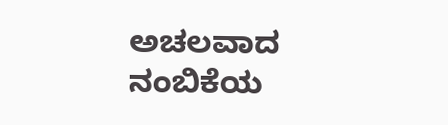ಅಚಲವಾದ ನಂಬಿಕೆಯ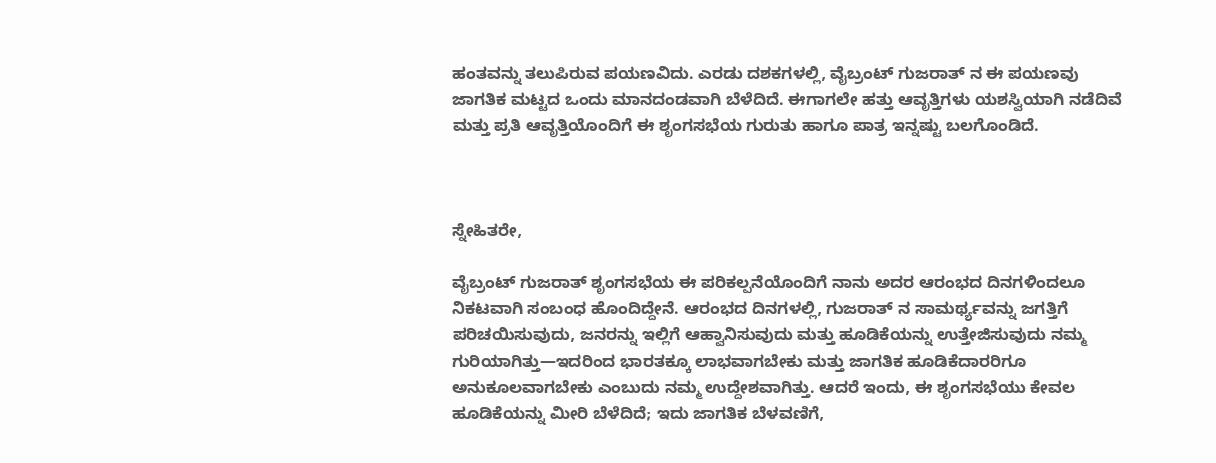ಹಂತವನ್ನು ತಲುಪಿರುವ ಪಯಣವಿದು. ಎರಡು ದಶಕಗಳಲ್ಲಿ, ವೈಬ್ರಂಟ್ ಗುಜರಾತ್ ನ ಈ ಪಯಣವು ಜಾಗತಿಕ ಮಟ್ಟದ ಒಂದು ಮಾನದಂಡವಾಗಿ ಬೆಳೆದಿದೆ. ಈಗಾಗಲೇ ಹತ್ತು ಆವೃತ್ತಿಗಳು ಯಶಸ್ವಿಯಾಗಿ ನಡೆದಿವೆ ಮತ್ತು ಪ್ರತಿ ಆವೃತ್ತಿಯೊಂದಿಗೆ ಈ ಶೃಂಗಸಭೆಯ ಗುರುತು ಹಾಗೂ ಪಾತ್ರ ಇನ್ನಷ್ಟು ಬಲಗೊಂಡಿದೆ.



ಸ್ನೇಹಿತರೇ,

ವೈಬ್ರಂಟ್ ಗುಜರಾತ್ ಶೃಂಗಸಭೆಯ ಈ ಪರಿಕಲ್ಪನೆಯೊಂದಿಗೆ ನಾನು ಅದರ ಆರಂಭದ ದಿನಗಳಿಂದಲೂ ನಿಕಟವಾಗಿ ಸಂಬಂಧ ಹೊಂದಿದ್ದೇನೆ. ಆರಂಭದ ದಿನಗಳಲ್ಲಿ, ಗುಜರಾತ್ ನ ಸಾಮರ್ಥ್ಯವನ್ನು ಜಗತ್ತಿಗೆ ಪರಿಚಯಿಸುವುದು, ಜನರನ್ನು ಇಲ್ಲಿಗೆ ಆಹ್ವಾನಿಸುವುದು ಮತ್ತು ಹೂಡಿಕೆಯನ್ನು ಉತ್ತೇಜಿಸುವುದು ನಮ್ಮ ಗುರಿಯಾಗಿತ್ತು—ಇದರಿಂದ ಭಾರತಕ್ಕೂ ಲಾಭವಾಗಬೇಕು ಮತ್ತು ಜಾಗತಿಕ ಹೂಡಿಕೆದಾರರಿಗೂ ಅನುಕೂಲವಾಗಬೇಕು ಎಂಬುದು ನಮ್ಮ ಉದ್ದೇಶವಾಗಿತ್ತು. ಆದರೆ ಇಂದು, ಈ ಶೃಂಗಸಭೆಯು ಕೇವಲ ಹೂಡಿಕೆಯನ್ನು ಮೀರಿ ಬೆಳೆದಿದೆ; ಇದು ಜಾಗತಿಕ ಬೆಳವಣಿಗೆ,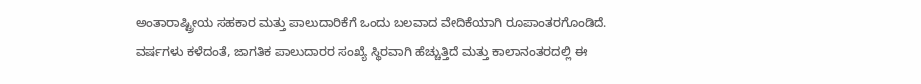ಅಂತಾರಾಷ್ಟ್ರೀಯ ಸಹಕಾರ ಮತ್ತು ಪಾಲುದಾರಿಕೆಗೆ ಒಂದು ಬಲವಾದ ವೇದಿಕೆಯಾಗಿ ರೂಪಾಂತರಗೊಂಡಿದೆ. ವರ್ಷಗಳು ಕಳೆದಂತೆ, ಜಾಗತಿಕ ಪಾಲುದಾರರ ಸಂಖ್ಯೆ ಸ್ಥಿರವಾಗಿ ಹೆಚ್ಚುತ್ತಿದೆ ಮತ್ತು ಕಾಲಾನಂತರದಲ್ಲಿ ಈ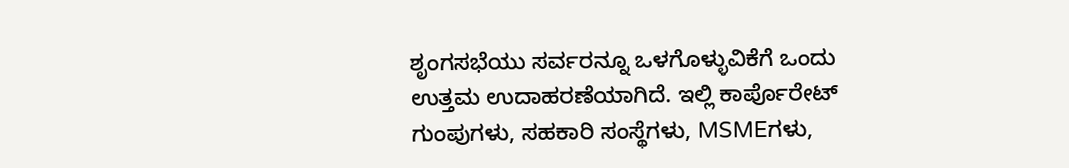ಶೃಂಗಸಭೆಯು ಸರ್ವರನ್ನೂ ಒಳಗೊಳ್ಳುವಿಕೆಗೆ ಒಂದು ಉತ್ತಮ ಉದಾಹರಣೆಯಾಗಿದೆ. ಇಲ್ಲಿ ಕಾರ್ಪೊರೇಟ್ ಗುಂಪುಗಳು, ಸಹಕಾರಿ ಸಂಸ್ಥೆಗಳು, MSMEಗಳು,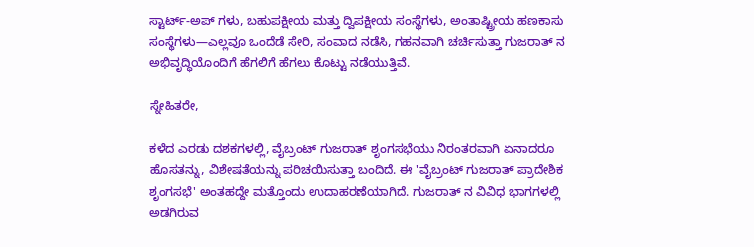ಸ್ಟಾರ್ಟ್-ಅಪ್ ಗಳು, ಬಹುಪಕ್ಷೀಯ ಮತ್ತು ದ್ವಿಪಕ್ಷೀಯ ಸಂಸ್ಥೆಗಳು, ಅಂತಾಷ್ಟ್ರೀಯ ಹಣಕಾಸು ಸಂಸ್ಥೆಗಳು—ಎಲ್ಲವೂ ಒಂದೆಡೆ ಸೇರಿ, ಸಂವಾದ ನಡೆಸಿ, ಗಹನವಾಗಿ ಚರ್ಚಿಸುತ್ತಾ ಗುಜರಾತ್ ನ ಅಭಿವೃದ್ಧಿಯೊಂದಿಗೆ ಹೆಗಲಿಗೆ ಹೆಗಲು ಕೊಟ್ಟು ನಡೆಯುತ್ತಿವೆ.

ಸ್ನೇಹಿತರೇ,

ಕಳೆದ ಎರಡು ದಶಕಗಳಲ್ಲಿ, ವೈಬ್ರಂಟ್ ಗುಜರಾತ್ ಶೃಂಗಸಭೆಯು ನಿರಂತರವಾಗಿ ಏನಾದರೂ ಹೊಸತನ್ನು, ವಿಶೇಷತೆಯನ್ನು ಪರಿಚಯಿಸುತ್ತಾ ಬಂದಿದೆ. ಈ 'ವೈಬ್ರಂಟ್ ಗುಜರಾತ್ ಪ್ರಾದೇಶಿಕ ಶೃಂಗಸಭೆ' ಅಂತಹದ್ದೇ ಮತ್ತೊಂದು ಉದಾಹರಣೆಯಾಗಿದೆ. ಗುಜರಾತ್ ನ ವಿವಿಧ ಭಾಗಗಳಲ್ಲಿ ಅಡಗಿರುವ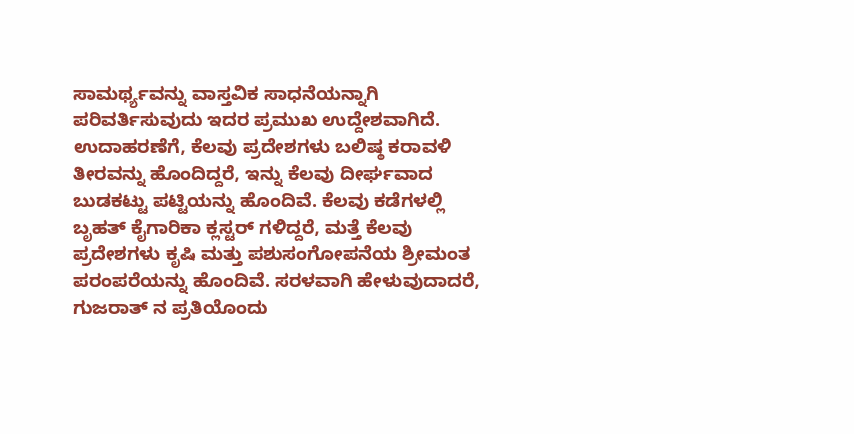ಸಾಮರ್ಥ್ಯವನ್ನು ವಾಸ್ತವಿಕ ಸಾಧನೆಯನ್ನಾಗಿ ಪರಿವರ್ತಿಸುವುದು ಇದರ ಪ್ರಮುಖ ಉದ್ದೇಶವಾಗಿದೆ. ಉದಾಹರಣೆಗೆ, ಕೆಲವು ಪ್ರದೇಶಗಳು ಬಲಿಷ್ಠ ಕರಾವಳಿ ತೀರವನ್ನು ಹೊಂದಿದ್ದರೆ, ಇನ್ನು ಕೆಲವು ದೀರ್ಘವಾದ ಬುಡಕಟ್ಟು ಪಟ್ಟಿಯನ್ನು ಹೊಂದಿವೆ. ಕೆಲವು ಕಡೆಗಳಲ್ಲಿ ಬೃಹತ್ ಕೈಗಾರಿಕಾ ಕ್ಲಸ್ಟರ್ ಗಳಿದ್ದರೆ, ಮತ್ತೆ ಕೆಲವು ಪ್ರದೇಶಗಳು ಕೃಷಿ ಮತ್ತು ಪಶುಸಂಗೋಪನೆಯ ಶ್ರೀಮಂತ ಪರಂಪರೆಯನ್ನು ಹೊಂದಿವೆ. ಸರಳವಾಗಿ ಹೇಳುವುದಾದರೆ, ಗುಜರಾತ್ ನ ಪ್ರತಿಯೊಂದು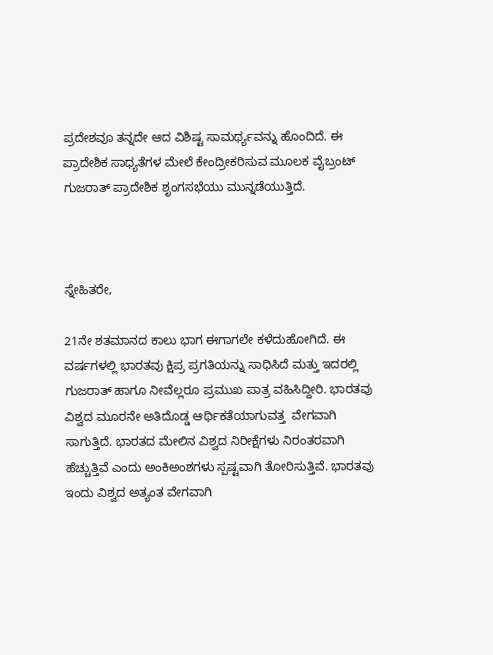ಪ್ರದೇಶವೂ ತನ್ನದೇ ಆದ ವಿಶಿಷ್ಟ ಸಾಮರ್ಥ್ಯವನ್ನು ಹೊಂದಿದೆ. ಈ ಪ್ರಾದೇಶಿಕ ಸಾಧ್ಯತೆಗಳ ಮೇಲೆ ಕೇಂದ್ರೀಕರಿಸುವ ಮೂಲಕ ವೈಬ್ರಂಟ್ ಗುಜರಾತ್ ಪ್ರಾದೇಶಿಕ ಶೃಂಗಸಭೆಯು ಮುನ್ನಡೆಯುತ್ತಿದೆ.



ಸ್ನೇಹಿತರೇ,

21ನೇ ಶತಮಾನದ ಕಾಲು ಭಾಗ ಈಗಾಗಲೇ ಕಳೆದುಹೋಗಿದೆ. ಈ ವರ್ಷಗಳಲ್ಲಿ ಭಾರತವು ಕ್ಷಿಪ್ರ ಪ್ರಗತಿಯನ್ನು ಸಾಧಿಸಿದೆ ಮತ್ತು ಇದರಲ್ಲಿ ಗುಜರಾತ್ ಹಾಗೂ ನೀವೆಲ್ಲರೂ ಪ್ರಮುಖ ಪಾತ್ರ ವಹಿಸಿದ್ದೀರಿ. ಭಾರತವು ವಿಶ್ವದ ಮೂರನೇ ಅತಿದೊಡ್ಡ ಆರ್ಥಿಕತೆಯಾಗುವತ್ತ  ವೇಗವಾಗಿ ಸಾಗುತ್ತಿದೆ. ಭಾರತದ ಮೇಲಿನ ವಿಶ್ವದ ನಿರೀಕ್ಷೆಗಳು ನಿರಂತರವಾಗಿ ಹೆಚ್ಚುತ್ತಿವೆ ಎಂದು ಅಂಕಿಅಂಶಗಳು ಸ್ಪಷ್ಟವಾಗಿ ತೋರಿಸುತ್ತಿವೆ. ಭಾರತವು ಇಂದು ವಿಶ್ವದ ಅತ್ಯಂತ ವೇಗವಾಗಿ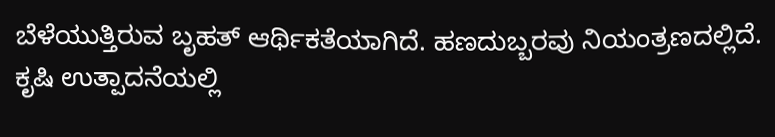ಬೆಳೆಯುತ್ತಿರುವ ಬೃಹತ್ ಆರ್ಥಿಕತೆಯಾಗಿದೆ. ಹಣದುಬ್ಬರವು ನಿಯಂತ್ರಣದಲ್ಲಿದೆ. ಕೃಷಿ ಉತ್ಪಾದನೆಯಲ್ಲಿ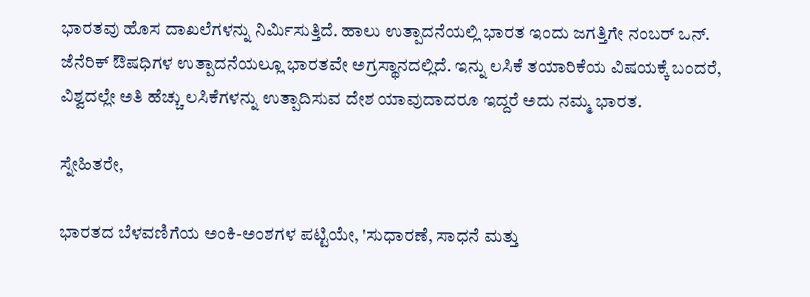ಭಾರತವು ಹೊಸ ದಾಖಲೆಗಳನ್ನು ನಿರ್ಮಿಸುತ್ತಿದೆ. ಹಾಲು ಉತ್ಪಾದನೆಯಲ್ಲಿ ಭಾರತ ಇಂದು ಜಗತ್ತಿಗೇ ನಂಬರ್ ಒನ್. ಜೆನೆರಿಕ್ ಔಷಧಿಗಳ ಉತ್ಪಾದನೆಯಲ್ಲೂ ಭಾರತವೇ ಅಗ್ರಸ್ಥಾನದಲ್ಲಿದೆ. ಇನ್ನು ಲಸಿಕೆ ತಯಾರಿಕೆಯ ವಿಷಯಕ್ಕೆ ಬಂದರೆ, ವಿಶ್ವದಲ್ಲೇ ಅತಿ ಹೆಚ್ಚು ಲಸಿಕೆಗಳನ್ನು ಉತ್ಪಾದಿಸುವ ದೇಶ ಯಾವುದಾದರೂ ಇದ್ದರೆ ಅದು ನಮ್ಮ ಭಾರತ.

ಸ್ನೇಹಿತರೇ,

ಭಾರತದ ಬೆಳವಣಿಗೆಯ ಅಂಕಿ-ಅಂಶಗಳ ಪಟ್ಟಿಯೇ, 'ಸುಧಾರಣೆ, ಸಾಧನೆ ಮತ್ತು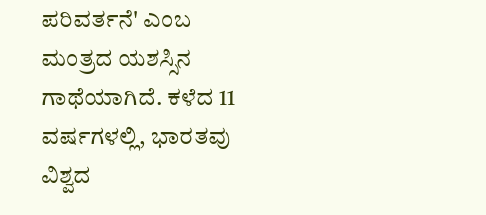ಪರಿವರ್ತನೆ' ಎಂಬ ಮಂತ್ರದ ಯಶಸ್ಸಿನ ಗಾಥೆಯಾಗಿದೆ. ಕಳೆದ 11 ವರ್ಷಗಳಲ್ಲಿ, ಭಾರತವು ವಿಶ್ವದ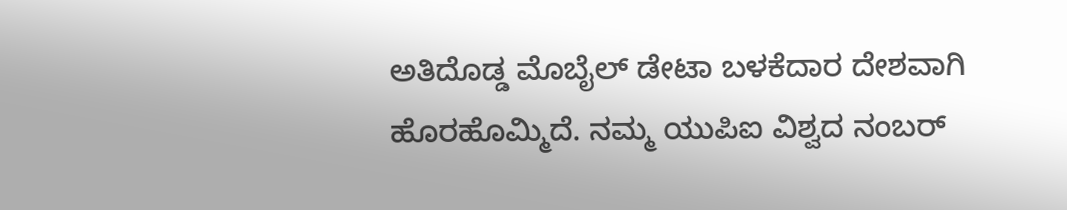ಅತಿದೊಡ್ಡ ಮೊಬೈಲ್ ಡೇಟಾ ಬಳಕೆದಾರ ದೇಶವಾಗಿ ಹೊರಹೊಮ್ಮಿದೆ. ನಮ್ಮ ಯುಪಿಐ ವಿಶ್ವದ ನಂಬರ್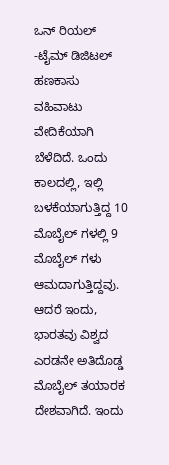ಒನ್ ರಿಯಲ್‌ -ಟೈಮ್ ಡಿಜಿಟಲ್ ಹಣಕಾಸು ವಹಿವಾಟು ವೇದಿಕೆಯಾಗಿ ಬೆಳೆದಿದೆ. ಒಂದು ಕಾಲದಲ್ಲಿ, ಇಲ್ಲಿ ಬಳಕೆಯಾಗುತ್ತಿದ್ದ 10 ಮೊಬೈಲ್ ಗಳಲ್ಲಿ 9 ಮೊಬೈಲ್ ಗಳು ಆಮದಾಗುತ್ತಿದ್ದವು. ಆದರೆ ಇಂದು, ಭಾರತವು ವಿಶ್ವದ ಎರಡನೇ ಅತಿದೊಡ್ಡ ಮೊಬೈಲ್ ತಯಾರಕ ದೇಶವಾಗಿದೆ. ಇಂದು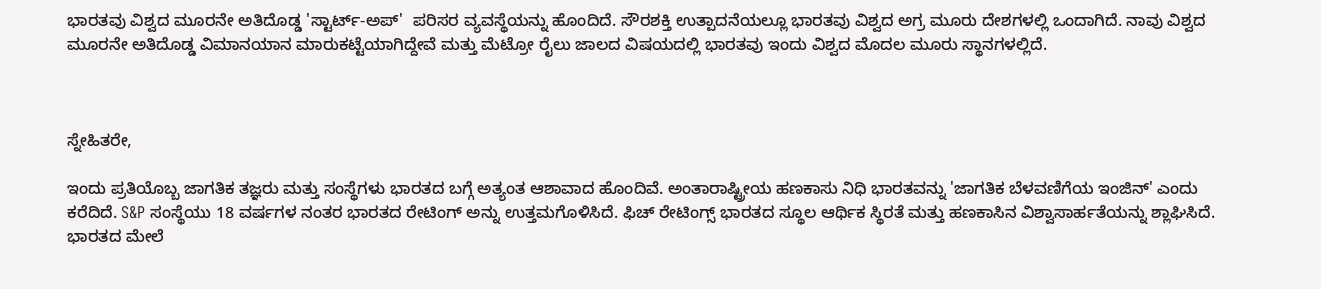ಭಾರತವು ವಿಶ್ವದ ಮೂರನೇ ಅತಿದೊಡ್ಡ 'ಸ್ಟಾರ್ಟ್-ಅಪ್'  ಪರಿಸರ ವ್ಯವಸ್ಥೆಯನ್ನು ಹೊಂದಿದೆ. ಸೌರಶಕ್ತಿ ಉತ್ಪಾದನೆಯಲ್ಲೂ ಭಾರತವು ವಿಶ್ವದ ಅಗ್ರ ಮೂರು ದೇಶಗಳಲ್ಲಿ ಒಂದಾಗಿದೆ. ನಾವು ವಿಶ್ವದ ಮೂರನೇ ಅತಿದೊಡ್ಡ ವಿಮಾನಯಾನ ಮಾರುಕಟ್ಟೆಯಾಗಿದ್ದೇವೆ ಮತ್ತು ಮೆಟ್ರೋ ರೈಲು ಜಾಲದ ವಿಷಯದಲ್ಲಿ ಭಾರತವು ಇಂದು ವಿಶ್ವದ ಮೊದಲ ಮೂರು ಸ್ಥಾನಗಳಲ್ಲಿದೆ.



ಸ್ನೇಹಿತರೇ,

ಇಂದು ಪ್ರತಿಯೊಬ್ಬ ಜಾಗತಿಕ ತಜ್ಞರು ಮತ್ತು ಸಂಸ್ಥೆಗಳು ಭಾರತದ ಬಗ್ಗೆ ಅತ್ಯಂತ ಆಶಾವಾದ ಹೊಂದಿವೆ. ಅಂತಾರಾಷ್ಟ್ರೀಯ ಹಣಕಾಸು ನಿಧಿ ಭಾರತವನ್ನು 'ಜಾಗತಿಕ ಬೆಳವಣಿಗೆಯ ಇಂಜಿನ್' ಎಂದು ಕರೆದಿದೆ. S&P ಸಂಸ್ಥೆಯು 18 ವರ್ಷಗಳ ನಂತರ ಭಾರತದ ರೇಟಿಂಗ್ ಅನ್ನು ಉತ್ತಮಗೊಳಿಸಿದೆ. ಫಿಚ್ ರೇಟಿಂಗ್ಸ್ ಭಾರತದ ಸ್ಥೂಲ ಆರ್ಥಿಕ ಸ್ಥಿರತೆ ಮತ್ತು ಹಣಕಾಸಿನ ವಿಶ್ವಾಸಾರ್ಹತೆಯನ್ನು ಶ್ಲಾಘಿಸಿದೆ. ಭಾರತದ ಮೇಲೆ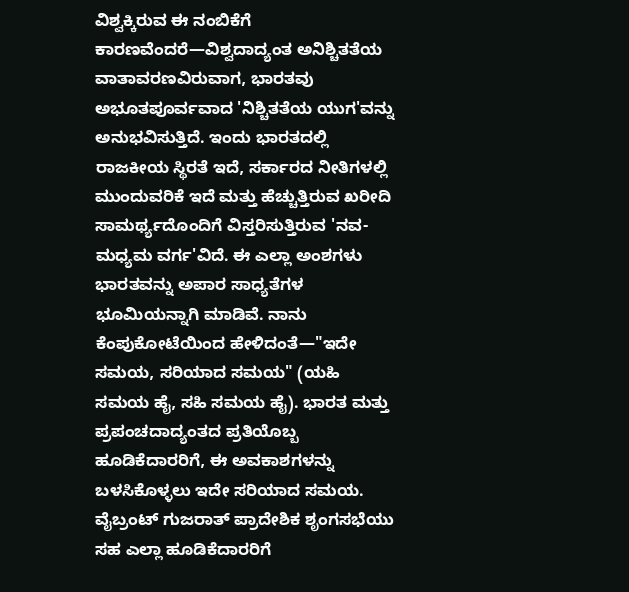ವಿಶ್ವಕ್ಕಿರುವ ಈ ನಂಬಿಕೆಗೆ ಕಾರಣವೆಂದರೆ—ವಿಶ್ವದಾದ್ಯಂತ ಅನಿಶ್ಚಿತತೆಯ ವಾತಾವರಣವಿರುವಾಗ, ಭಾರತವು ಅಭೂತಪೂರ್ವವಾದ 'ನಿಶ್ಚಿತತೆಯ ಯುಗ'ವನ್ನು ಅನುಭವಿಸುತ್ತಿದೆ. ಇಂದು ಭಾರತದಲ್ಲಿ ರಾಜಕೀಯ ಸ್ಥಿರತೆ ಇದೆ, ಸರ್ಕಾರದ ನೀತಿಗಳಲ್ಲಿ ಮುಂದುವರಿಕೆ ಇದೆ ಮತ್ತು ಹೆಚ್ಚುತ್ತಿರುವ ಖರೀದಿ ಸಾಮರ್ಥ್ಯದೊಂದಿಗೆ ವಿಸ್ತರಿಸುತ್ತಿರುವ 'ನವ-ಮಧ್ಯಮ ವರ್ಗ'ವಿದೆ. ಈ ಎಲ್ಲಾ ಅಂಶಗಳು ಭಾರತವನ್ನು ಅಪಾರ ಸಾಧ್ಯತೆಗಳ ಭೂಮಿಯನ್ನಾಗಿ ಮಾಡಿವೆ. ನಾನು ಕೆಂಪುಕೋಟೆಯಿಂದ ಹೇಳಿದಂತೆ—"ಇದೇ ಸಮಯ, ಸರಿಯಾದ ಸಮಯ" (ಯಹಿ ಸಮಯ ಹೈ, ಸಹಿ ಸಮಯ ಹೈ). ಭಾರತ ಮತ್ತು ಪ್ರಪಂಚದಾದ್ಯಂತದ ಪ್ರತಿಯೊಬ್ಬ ಹೂಡಿಕೆದಾರರಿಗೆ, ಈ ಅವಕಾಶಗಳನ್ನು ಬಳಸಿಕೊಳ್ಳಲು ಇದೇ ಸರಿಯಾದ ಸಮಯ. ವೈಬ್ರಂಟ್ ಗುಜರಾತ್ ಪ್ರಾದೇಶಿಕ ಶೃಂಗಸಭೆಯು ಸಹ ಎಲ್ಲಾ ಹೂಡಿಕೆದಾರರಿಗೆ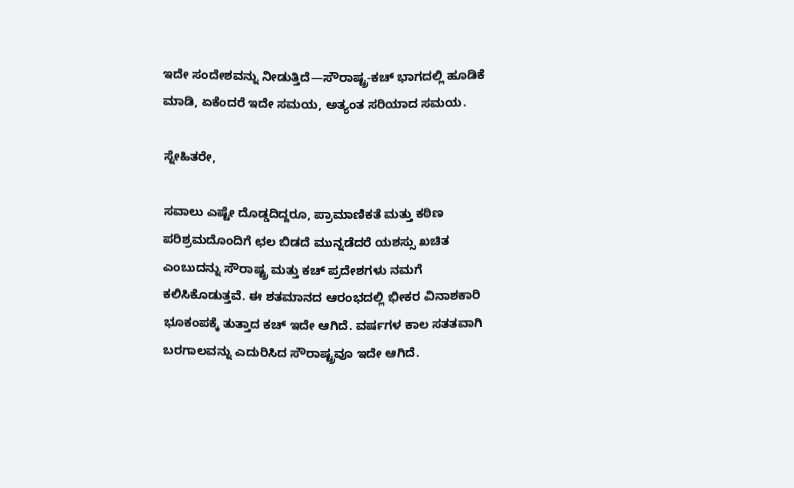ಇದೇ ಸಂದೇಶವನ್ನು ನೀಡುತ್ತಿದೆ—ಸೌರಾಷ್ಟ್ರ-ಕಚ್ ಭಾಗದಲ್ಲಿ ಹೂಡಿಕೆ ಮಾಡಿ, ಏಕೆಂದರೆ ಇದೇ ಸಮಯ, ಅತ್ಯಂತ ಸರಿಯಾದ ಸಮಯ.

ಸ್ನೇಹಿತರೇ,

ಸವಾಲು ಎಷ್ಟೇ ದೊಡ್ಡದಿದ್ದರೂ, ಪ್ರಾಮಾಣಿಕತೆ ಮತ್ತು ಕಠಿಣ ಪರಿಶ್ರಮದೊಂದಿಗೆ ಛಲ ಬಿಡದೆ ಮುನ್ನಡೆದರೆ ಯಶಸ್ಸು ಖಚಿತ ಎಂಬುದನ್ನು ಸೌರಾಷ್ಟ್ರ ಮತ್ತು ಕಚ್ ಪ್ರದೇಶಗಳು ನಮಗೆ ಕಲಿಸಿಕೊಡುತ್ತವೆ. ಈ ಶತಮಾನದ ಆರಂಭದಲ್ಲಿ ಭೀಕರ ವಿನಾಶಕಾರಿ ಭೂಕಂಪಕ್ಕೆ ತುತ್ತಾದ ಕಚ್ ಇದೇ ಆಗಿದೆ. ವರ್ಷಗಳ ಕಾಲ ಸತತವಾಗಿ ಬರಗಾಲವನ್ನು ಎದುರಿಸಿದ ಸೌರಾಷ್ಟ್ರವೂ ಇದೇ ಆಗಿದೆ.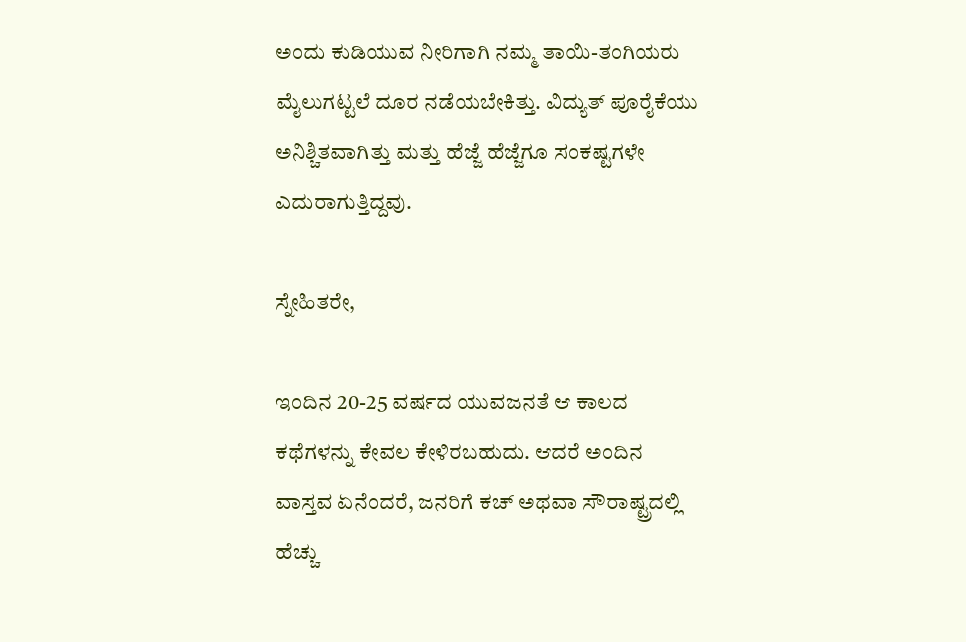ಅಂದು ಕುಡಿಯುವ ನೀರಿಗಾಗಿ ನಮ್ಮ ತಾಯಿ-ತಂಗಿಯರು ಮೈಲುಗಟ್ಟಲೆ ದೂರ ನಡೆಯಬೇಕಿತ್ತು. ವಿದ್ಯುತ್ ಪೂರೈಕೆಯು ಅನಿಶ್ಚಿತವಾಗಿತ್ತು ಮತ್ತು ಹೆಜ್ಜೆ ಹೆಜ್ಜೆಗೂ ಸಂಕಷ್ಟಗಳೇ ಎದುರಾಗುತ್ತಿದ್ದವು.

ಸ್ನೇಹಿತರೇ,

ಇಂದಿನ 20-25 ವರ್ಷದ ಯುವಜನತೆ ಆ ಕಾಲದ ಕಥೆಗಳನ್ನು ಕೇವಲ ಕೇಳಿರಬಹುದು. ಆದರೆ ಅಂದಿನ ವಾಸ್ತವ ಏನೆಂದರೆ, ಜನರಿಗೆ ಕಚ್ ಅಥವಾ ಸೌರಾಷ್ಟ್ರದಲ್ಲಿ ಹೆಚ್ಚು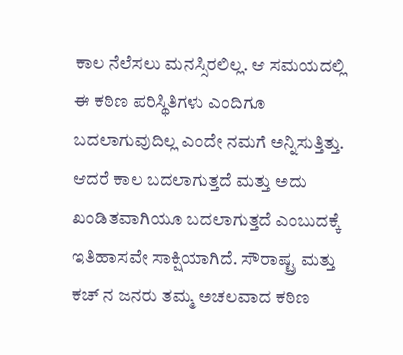ಕಾಲ ನೆಲೆಸಲು ಮನಸ್ಸಿರಲಿಲ್ಲ. ಆ ಸಮಯದಲ್ಲಿ ಈ ಕಠಿಣ ಪರಿಸ್ಥಿತಿಗಳು ಎಂದಿಗೂ ಬದಲಾಗುವುದಿಲ್ಲ ಎಂದೇ ನಮಗೆ ಅನ್ನಿಸುತ್ತಿತ್ತು. ಆದರೆ ಕಾಲ ಬದಲಾಗುತ್ತದೆ ಮತ್ತು ಅದು ಖಂಡಿತವಾಗಿಯೂ ಬದಲಾಗುತ್ತದೆ ಎಂಬುದಕ್ಕೆ ಇತಿಹಾಸವೇ ಸಾಕ್ಷಿಯಾಗಿದೆ. ಸೌರಾಷ್ಟ್ರ ಮತ್ತು ಕಚ್ ನ ಜನರು ತಮ್ಮ ಅಚಲವಾದ ಕಠಿಣ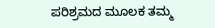ಪರಿಶ್ರಮದ ಮೂಲಕ ತಮ್ಮ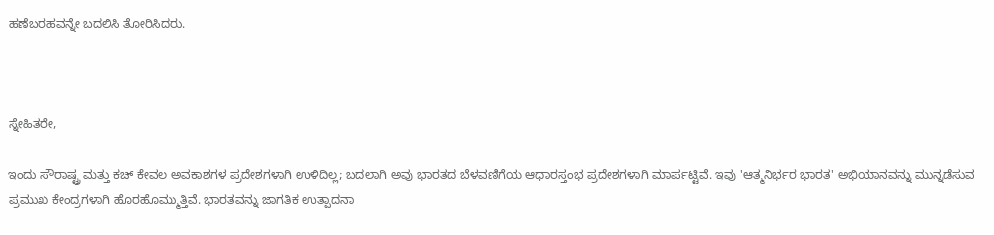ಹಣೆಬರಹವನ್ನೇ ಬದಲಿಸಿ ತೋರಿಸಿದರು.



ಸ್ನೇಹಿತರೇ,

ಇಂದು ಸೌರಾಷ್ಟ್ರ ಮತ್ತು ಕಚ್ ಕೇವಲ ಅವಕಾಶಗಳ ಪ್ರದೇಶಗಳಾಗಿ ಉಳಿದಿಲ್ಲ; ಬದಲಾಗಿ ಅವು ಭಾರತದ ಬೆಳವಣಿಗೆಯ ಆಧಾರಸ್ತಂಭ ಪ್ರದೇಶಗಳಾಗಿ ಮಾರ್ಪಟ್ಟಿವೆ. ಇವು 'ಆತ್ಮನಿರ್ಭರ ಭಾರತ' ಅಭಿಯಾನವನ್ನು ಮುನ್ನಡೆಸುವ ಪ್ರಮುಖ ಕೇಂದ್ರಗಳಾಗಿ ಹೊರಹೊಮ್ಮುತ್ತಿವೆ. ಭಾರತವನ್ನು ಜಾಗತಿಕ ಉತ್ಪಾದನಾ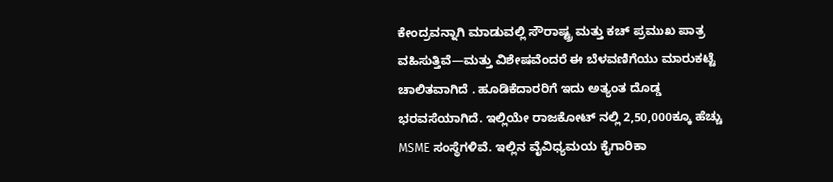ಕೇಂದ್ರವನ್ನಾಗಿ ಮಾಡುವಲ್ಲಿ ಸೌರಾಷ್ಟ್ರ ಮತ್ತು ಕಚ್ ಪ್ರಮುಖ ಪಾತ್ರ ವಹಿಸುತ್ತಿವೆ—ಮತ್ತು ವಿಶೇಷವೆಂದರೆ ಈ ಬೆಳವಣಿಗೆಯು ಮಾರುಕಟ್ಟೆ ಚಾಲಿತವಾಗಿದೆ . ಹೂಡಿಕೆದಾರರಿಗೆ ಇದು ಅತ್ಯಂತ ದೊಡ್ಡ ಭರವಸೆಯಾಗಿದೆ. ಇಲ್ಲಿಯೇ ರಾಜಕೋಟ್ ನಲ್ಲಿ 2,50,000ಕ್ಕೂ ಹೆಚ್ಚು MSME ಸಂಸ್ಥೆಗಳಿವೆ. ಇಲ್ಲಿನ ವೈವಿಧ್ಯಮಯ ಕೈಗಾರಿಕಾ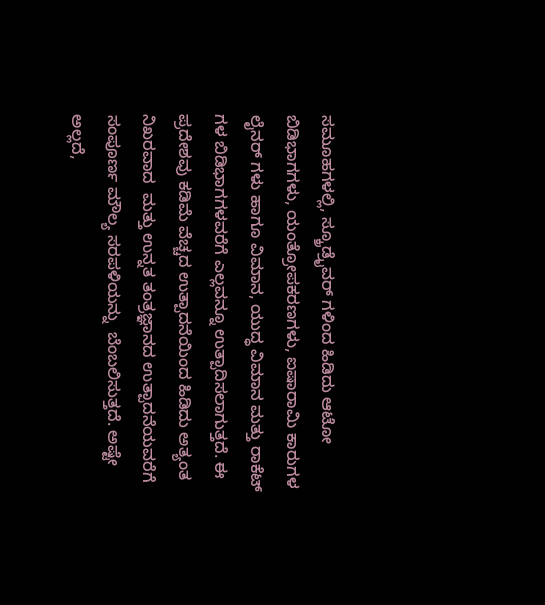ಸಮೂಹಗಳಲ್ಲಿ, ಸ್ಕ್ರೂಡ್ರೈವರ್ ಗಳಿಂದ ಹಿಡಿದು ಆಟೋ ಬಿಡಿಭಾಗಗಳು, ಯಂತ್ರೋಪಕರಣಗಳು, ಐಷಾರಾಮಿ ಕಾರುಗಳ ಲೈನರ್ ಗಳು ಹಾಗೂ ವಿಮಾನ, ಯುದ್ಧ ವಿಮಾನ ಮತ್ತು ರಾಕೆಟ್ ಗಳ ಬಿಡಿಭಾಗಗಳವರೆಗೆ ಎಲ್ಲವನ್ನೂ ಉತ್ಪಾದಿಸಲಾಗುತ್ತದೆ. ಈ ಪ್ರದೇಶವು ಕಡಿಮೆ ವೆಚ್ಚದ ಉತ್ಪಾದನೆಯಿಂದ ಹಿಡಿದು ಅತ್ಯಂತ ನಿಖರವಾದ  ಮತ್ತು ಉನ್ನತ ತಂತ್ರಜ್ಞಾನದ ಉತ್ಪಾದನೆಯವರೆಗೆ ಸಂಪೂರ್ಣ ಮೌಲ್ಯ ಸರಪಳಿಯನ್ನು  ಬೆಂಬಲಿಸುತ್ತದೆ. ಅಷ್ಟೇ ಅಲ್ಲದೆ,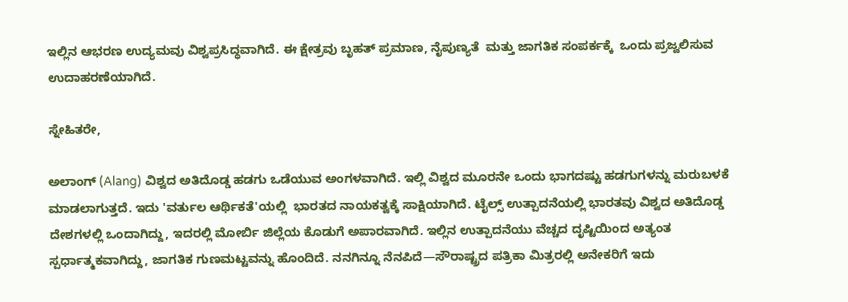ಇಲ್ಲಿನ ಆಭರಣ ಉದ್ಯಮವು ವಿಶ್ವಪ್ರಸಿದ್ಧವಾಗಿದೆ. ಈ ಕ್ಷೇತ್ರವು ಬೃಹತ್ ಪ್ರಮಾಣ, ನೈಪುಣ್ಯತೆ  ಮತ್ತು ಜಾಗತಿಕ ಸಂಪರ್ಕಕ್ಕೆ  ಒಂದು ಪ್ರಜ್ವಲಿಸುವ ಉದಾಹರಣೆಯಾಗಿದೆ.

ಸ್ನೇಹಿತರೇ,

ಅಲಾಂಗ್ (Alang) ವಿಶ್ವದ ಅತಿದೊಡ್ಡ ಹಡಗು ಒಡೆಯುವ ಅಂಗಳವಾಗಿದೆ. ಇಲ್ಲಿ ವಿಶ್ವದ ಮೂರನೇ ಒಂದು ಭಾಗದಷ್ಟು ಹಡಗುಗಳನ್ನು ಮರುಬಳಕೆ ಮಾಡಲಾಗುತ್ತದೆ. ಇದು 'ವರ್ತುಲ ಆರ್ಥಿಕತೆ'ಯಲ್ಲಿ  ಭಾರತದ ನಾಯಕತ್ವಕ್ಕೆ ಸಾಕ್ಷಿಯಾಗಿದೆ. ಟೈಲ್ಸ್ ಉತ್ಪಾದನೆಯಲ್ಲಿ ಭಾರತವು ವಿಶ್ವದ ಅತಿದೊಡ್ಡ ದೇಶಗಳಲ್ಲಿ ಒಂದಾಗಿದ್ದು, ಇದರಲ್ಲಿ ಮೋರ್ಬಿ ಜಿಲ್ಲೆಯ ಕೊಡುಗೆ ಅಪಾರವಾಗಿದೆ. ಇಲ್ಲಿನ ಉತ್ಪಾದನೆಯು ವೆಚ್ಚದ ದೃಷ್ಟಿಯಿಂದ ಅತ್ಯಂತ ಸ್ಪರ್ಧಾತ್ಮಕವಾಗಿದ್ದು, ಜಾಗತಿಕ ಗುಣಮಟ್ಟವನ್ನು ಹೊಂದಿದೆ. ನನಗಿನ್ನೂ ನೆನಪಿದೆ—ಸೌರಾಷ್ಟ್ರದ ಪತ್ರಿಕಾ ಮಿತ್ರರಲ್ಲಿ ಅನೇಕರಿಗೆ ಇದು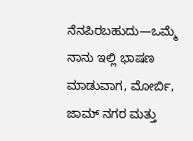ನೆನಪಿರಬಹುದು—ಒಮ್ಮೆ ನಾನು ಇಲ್ಲಿ ಭಾಷಣ ಮಾಡುವಾಗ, ಮೋರ್ಬಿ, ಜಾಮ್ ನಗರ ಮತ್ತು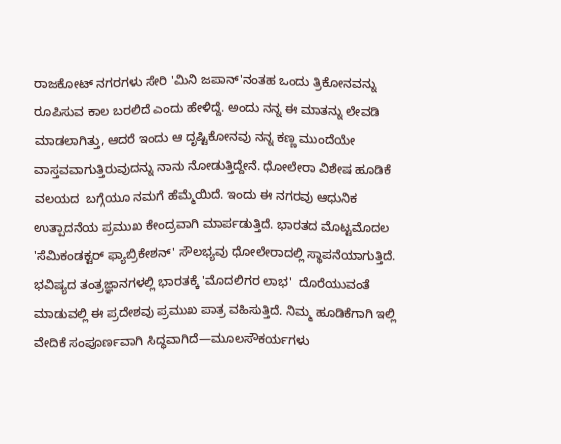ರಾಜಕೋಟ್ ನಗರಗಳು ಸೇರಿ 'ಮಿನಿ ಜಪಾನ್'ನಂತಹ ಒಂದು ತ್ರಿಕೋನವನ್ನು ರೂಪಿಸುವ ಕಾಲ ಬರಲಿದೆ ಎಂದು ಹೇಳಿದ್ದೆ. ಅಂದು ನನ್ನ ಈ ಮಾತನ್ನು ಲೇವಡಿ ಮಾಡಲಾಗಿತ್ತು, ಆದರೆ ಇಂದು ಆ ದೃಷ್ಟಿಕೋನವು ನನ್ನ ಕಣ್ಣ ಮುಂದೆಯೇ ವಾಸ್ತವವಾಗುತ್ತಿರುವುದನ್ನು ನಾನು ನೋಡುತ್ತಿದ್ದೇನೆ. ಧೋಲೇರಾ ವಿಶೇಷ ಹೂಡಿಕೆ ವಲಯದ  ಬಗ್ಗೆಯೂ ನಮಗೆ ಹೆಮ್ಮೆಯಿದೆ. ಇಂದು ಈ ನಗರವು ಆಧುನಿಕ ಉತ್ಪಾದನೆಯ ಪ್ರಮುಖ ಕೇಂದ್ರವಾಗಿ ಮಾರ್ಪಡುತ್ತಿದೆ. ಭಾರತದ ಮೊಟ್ಟಮೊದಲ 'ಸೆಮಿಕಂಡಕ್ಟರ್ ಫ್ಯಾಬ್ರಿಕೇಶನ್' ಸೌಲಭ್ಯವು ಧೋಲೇರಾದಲ್ಲಿ ಸ್ಥಾಪನೆಯಾಗುತ್ತಿದೆ. ಭವಿಷ್ಯದ ತಂತ್ರಜ್ಞಾನಗಳಲ್ಲಿ ಭಾರತಕ್ಕೆ 'ಮೊದಲಿಗರ ಲಾಭ'  ದೊರೆಯುವಂತೆ ಮಾಡುವಲ್ಲಿ ಈ ಪ್ರದೇಶವು ಪ್ರಮುಖ ಪಾತ್ರ ವಹಿಸುತ್ತಿದೆ. ನಿಮ್ಮ ಹೂಡಿಕೆಗಾಗಿ ಇಲ್ಲಿ ವೇದಿಕೆ ಸಂಪೂರ್ಣವಾಗಿ ಸಿದ್ಧವಾಗಿದೆ—ಮೂಲಸೌಕರ್ಯಗಳು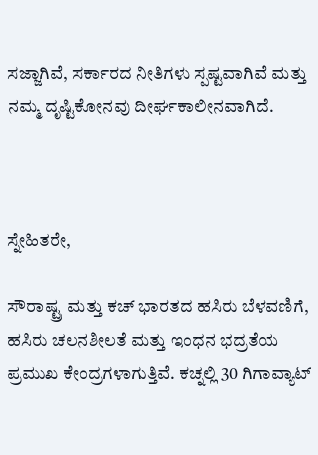ಸಜ್ಜಾಗಿವೆ, ಸರ್ಕಾರದ ನೀತಿಗಳು ಸ್ಪಷ್ಟವಾಗಿವೆ ಮತ್ತು ನಮ್ಮ ದೃಷ್ಟಿಕೋನವು ದೀರ್ಘಕಾಲೀನವಾಗಿದೆ.



ಸ್ನೇಹಿತರೇ,

ಸೌರಾಷ್ಟ್ರ ಮತ್ತು ಕಚ್ ಭಾರತದ ಹಸಿರು ಬೆಳವಣಿಗೆ, ಹಸಿರು ಚಲನಶೀಲತೆ ಮತ್ತು ಇಂಧನ ಭದ್ರತೆಯ ಪ್ರಮುಖ ಕೇಂದ್ರಗಳಾಗುತ್ತಿವೆ. ಕಚ್ನಲ್ಲಿ 30 ಗಿಗಾವ್ಯಾಟ್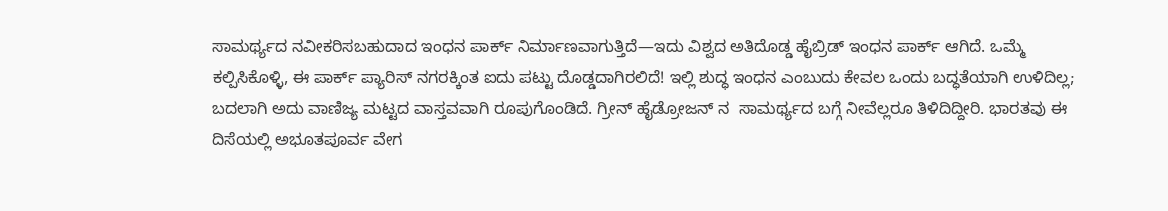ಸಾಮರ್ಥ್ಯದ ನವೀಕರಿಸಬಹುದಾದ ಇಂಧನ ಪಾರ್ಕ್ ನಿರ್ಮಾಣವಾಗುತ್ತಿದೆ—ಇದು ವಿಶ್ವದ ಅತಿದೊಡ್ಡ ಹೈಬ್ರಿಡ್ ಇಂಧನ ಪಾರ್ಕ್ ಆಗಿದೆ. ಒಮ್ಮೆ ಕಲ್ಪಿಸಿಕೊಳ್ಳಿ, ಈ ಪಾರ್ಕ್ ಪ್ಯಾರಿಸ್ ನಗರಕ್ಕಿಂತ ಐದು ಪಟ್ಟು ದೊಡ್ಡದಾಗಿರಲಿದೆ! ಇಲ್ಲಿ ಶುದ್ಧ ಇಂಧನ ಎಂಬುದು ಕೇವಲ ಒಂದು ಬದ್ಧತೆಯಾಗಿ ಉಳಿದಿಲ್ಲ; ಬದಲಾಗಿ ಅದು ವಾಣಿಜ್ಯ ಮಟ್ಟದ ವಾಸ್ತವವಾಗಿ ರೂಪುಗೊಂಡಿದೆ. ಗ್ರೀನ್ ಹೈಡ್ರೋಜನ್ ನ  ಸಾಮರ್ಥ್ಯದ ಬಗ್ಗೆ ನೀವೆಲ್ಲರೂ ತಿಳಿದಿದ್ದೀರಿ. ಭಾರತವು ಈ ದಿಸೆಯಲ್ಲಿ ಅಭೂತಪೂರ್ವ ವೇಗ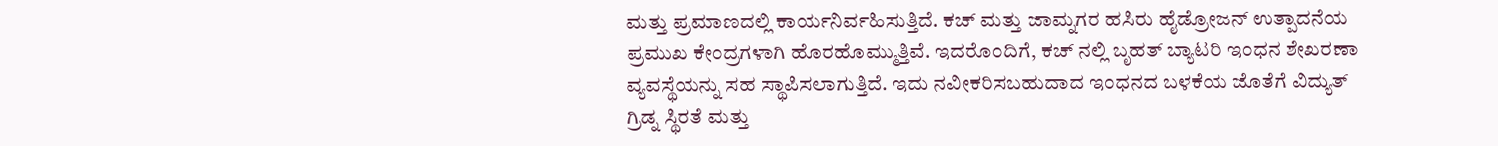ಮತ್ತು ಪ್ರಮಾಣದಲ್ಲಿ ಕಾರ್ಯನಿರ್ವಹಿಸುತ್ತಿದೆ. ಕಚ್ ಮತ್ತು ಜಾಮ್ನಗರ ಹಸಿರು ಹೈಡ್ರೋಜನ್ ಉತ್ಪಾದನೆಯ ಪ್ರಮುಖ ಕೇಂದ್ರಗಳಾಗಿ ಹೊರಹೊಮ್ಮುತ್ತಿವೆ. ಇದರೊಂದಿಗೆ, ಕಚ್ ನಲ್ಲಿ ಬೃಹತ್ ಬ್ಯಾಟರಿ ಇಂಧನ ಶೇಖರಣಾ ವ್ಯವಸ್ಥೆಯನ್ನು ಸಹ ಸ್ಥಾಪಿಸಲಾಗುತ್ತಿದೆ. ಇದು ನವೀಕರಿಸಬಹುದಾದ ಇಂಧನದ ಬಳಕೆಯ ಜೊತೆಗೆ ವಿದ್ಯುತ್ ಗ್ರಿಡ್ನ ಸ್ಥಿರತೆ ಮತ್ತು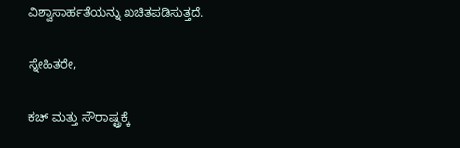ವಿಶ್ವಾಸಾರ್ಹತೆಯನ್ನು ಖಚಿತಪಡಿಸುತ್ತದೆ.

ಸ್ನೇಹಿತರೇ,

ಕಚ್ ಮತ್ತು ಸೌರಾಷ್ಟ್ರಕ್ಕೆ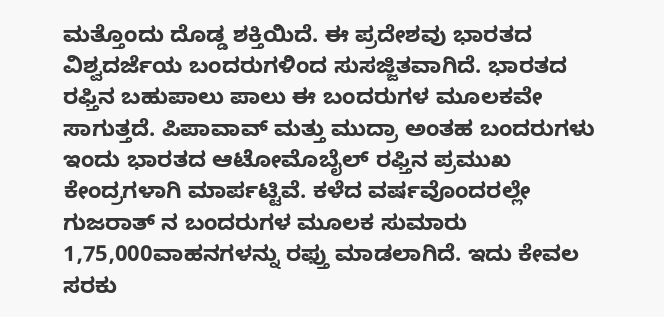ಮತ್ತೊಂದು ದೊಡ್ಡ ಶಕ್ತಿಯಿದೆ. ಈ ಪ್ರದೇಶವು ಭಾರತದ ವಿಶ್ವದರ್ಜೆಯ ಬಂದರುಗಳಿಂದ ಸುಸಜ್ಜಿತವಾಗಿದೆ. ಭಾರತದ ರಫ್ತಿನ ಬಹುಪಾಲು ಪಾಲು ಈ ಬಂದರುಗಳ ಮೂಲಕವೇ ಸಾಗುತ್ತದೆ. ಪಿಪಾವಾವ್ ಮತ್ತು ಮುದ್ರಾ ಅಂತಹ ಬಂದರುಗಳು ಇಂದು ಭಾರತದ ಆಟೋಮೊಬೈಲ್ ರಫ್ತಿನ ಪ್ರಮುಖ ಕೇಂದ್ರಗಳಾಗಿ ಮಾರ್ಪಟ್ಟಿವೆ. ಕಳೆದ ವರ್ಷವೊಂದರಲ್ಲೇ ಗುಜರಾತ್ ನ ಬಂದರುಗಳ ಮೂಲಕ ಸುಮಾರು 1,75,000ವಾಹನಗಳನ್ನು ರಫ್ತು ಮಾಡಲಾಗಿದೆ. ಇದು ಕೇವಲ ಸರಕು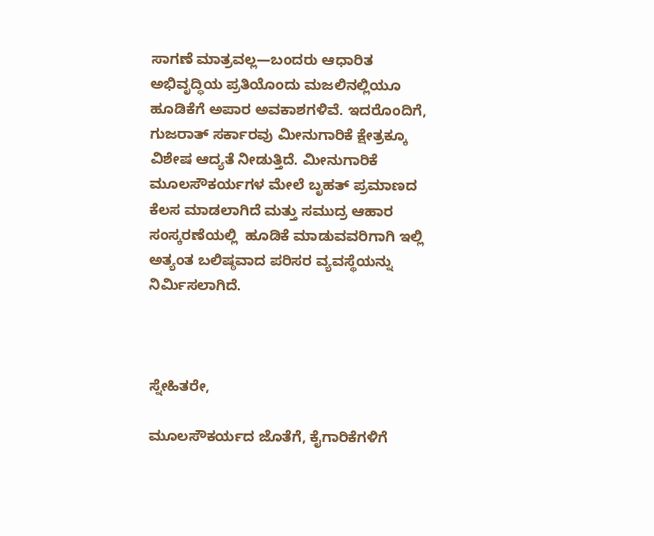ಸಾಗಣೆ ಮಾತ್ರವಲ್ಲ—ಬಂದರು ಆಧಾರಿತ ಅಭಿವೃದ್ಧಿಯ ಪ್ರತಿಯೊಂದು ಮಜಲಿನಲ್ಲಿಯೂ ಹೂಡಿಕೆಗೆ ಅಪಾರ ಅವಕಾಶಗಳಿವೆ. ಇದರೊಂದಿಗೆ, ಗುಜರಾತ್ ಸರ್ಕಾರವು ಮೀನುಗಾರಿಕೆ ಕ್ಷೇತ್ರಕ್ಕೂ ವಿಶೇಷ ಆದ್ಯತೆ ನೀಡುತ್ತಿದೆ. ಮೀನುಗಾರಿಕೆ ಮೂಲಸೌಕರ್ಯಗಳ ಮೇಲೆ ಬೃಹತ್ ಪ್ರಮಾಣದ ಕೆಲಸ ಮಾಡಲಾಗಿದೆ ಮತ್ತು ಸಮುದ್ರ ಆಹಾರ ಸಂಸ್ಕರಣೆಯಲ್ಲಿ  ಹೂಡಿಕೆ ಮಾಡುವವರಿಗಾಗಿ ಇಲ್ಲಿ ಅತ್ಯಂತ ಬಲಿಷ್ಠವಾದ ಪರಿಸರ ವ್ಯವಸ್ಥೆಯನ್ನು ನಿರ್ಮಿಸಲಾಗಿದೆ.



ಸ್ನೇಹಿತರೇ,

ಮೂಲಸೌಕರ್ಯದ ಜೊತೆಗೆ, ಕೈಗಾರಿಕೆಗಳಿಗೆ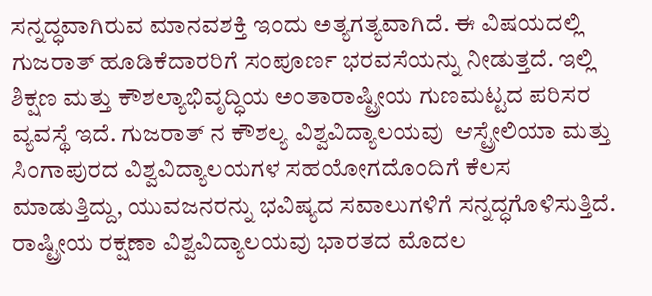ಸನ್ನದ್ಧವಾಗಿರುವ ಮಾನವಶಕ್ತಿ ಇಂದು ಅತ್ಯಗತ್ಯವಾಗಿದೆ. ಈ ವಿಷಯದಲ್ಲಿ ಗುಜರಾತ್ ಹೂಡಿಕೆದಾರರಿಗೆ ಸಂಪೂರ್ಣ ಭರವಸೆಯನ್ನು ನೀಡುತ್ತದೆ. ಇಲ್ಲಿ ಶಿಕ್ಷಣ ಮತ್ತು ಕೌಶಲ್ಯಾಭಿವೃದ್ಧಿಯ ಅಂತಾರಾಷ್ಟ್ರೀಯ ಗುಣಮಟ್ಟದ ಪರಿಸರ ವ್ಯವಸ್ಥೆ ಇದೆ. ಗುಜರಾತ್ ನ ಕೌಶಲ್ಯ ವಿಶ್ವವಿದ್ಯಾಲಯವು  ಆಸ್ಟ್ರೇಲಿಯಾ ಮತ್ತು ಸಿಂಗಾಪುರದ ವಿಶ್ವವಿದ್ಯಾಲಯಗಳ ಸಹಯೋಗದೊಂದಿಗೆ ಕೆಲಸ ಮಾಡುತ್ತಿದ್ದು, ಯುವಜನರನ್ನು ಭವಿಷ್ಯದ ಸವಾಲುಗಳಿಗೆ ಸನ್ನದ್ಧಗೊಳಿಸುತ್ತಿದೆ. ರಾಷ್ಟ್ರೀಯ ರಕ್ಷಣಾ ವಿಶ್ವವಿದ್ಯಾಲಯವು ಭಾರತದ ಮೊದಲ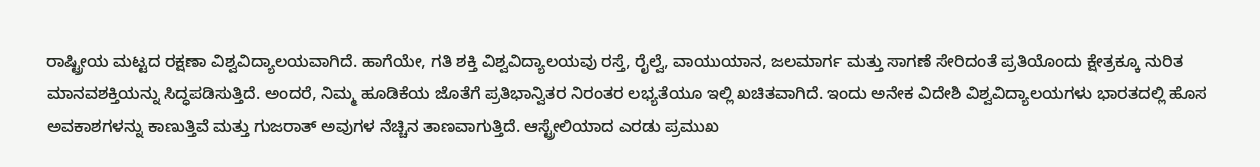ರಾಷ್ಟ್ರೀಯ ಮಟ್ಟದ ರಕ್ಷಣಾ ವಿಶ್ವವಿದ್ಯಾಲಯವಾಗಿದೆ. ಹಾಗೆಯೇ, ಗತಿ ಶಕ್ತಿ ವಿಶ್ವವಿದ್ಯಾಲಯವು ರಸ್ತೆ, ರೈಲ್ವೆ, ವಾಯುಯಾನ, ಜಲಮಾರ್ಗ ಮತ್ತು ಸಾಗಣೆ ಸೇರಿದಂತೆ ಪ್ರತಿಯೊಂದು ಕ್ಷೇತ್ರಕ್ಕೂ ನುರಿತ ಮಾನವಶಕ್ತಿಯನ್ನು ಸಿದ್ಧಪಡಿಸುತ್ತಿದೆ. ಅಂದರೆ, ನಿಮ್ಮ ಹೂಡಿಕೆಯ ಜೊತೆಗೆ ಪ್ರತಿಭಾನ್ವಿತರ ನಿರಂತರ ಲಭ್ಯತೆಯೂ ಇಲ್ಲಿ ಖಚಿತವಾಗಿದೆ. ಇಂದು ಅನೇಕ ವಿದೇಶಿ ವಿಶ್ವವಿದ್ಯಾಲಯಗಳು ಭಾರತದಲ್ಲಿ ಹೊಸ ಅವಕಾಶಗಳನ್ನು ಕಾಣುತ್ತಿವೆ ಮತ್ತು ಗುಜರಾತ್ ಅವುಗಳ ನೆಚ್ಚಿನ ತಾಣವಾಗುತ್ತಿದೆ. ಆಸ್ಟ್ರೇಲಿಯಾದ ಎರಡು ಪ್ರಮುಖ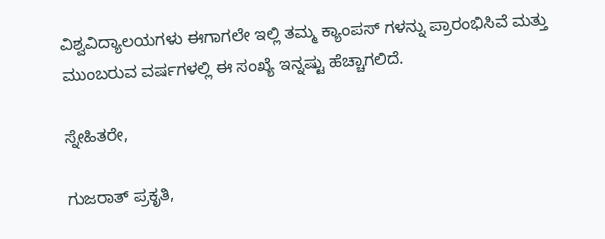ವಿಶ್ವವಿದ್ಯಾಲಯಗಳು ಈಗಾಗಲೇ ಇಲ್ಲಿ ತಮ್ಮ ಕ್ಯಾಂಪಸ್ ಗಳನ್ನು ಪ್ರಾರಂಭಿಸಿವೆ ಮತ್ತು ಮುಂಬರುವ ವರ್ಷಗಳಲ್ಲಿ ಈ ಸಂಖ್ಯೆ ಇನ್ನಷ್ಟು ಹೆಚ್ಚಾಗಲಿದೆ.

ಸ್ನೇಹಿತರೇ,

ಗುಜರಾತ್ ಪ್ರಕೃತಿ,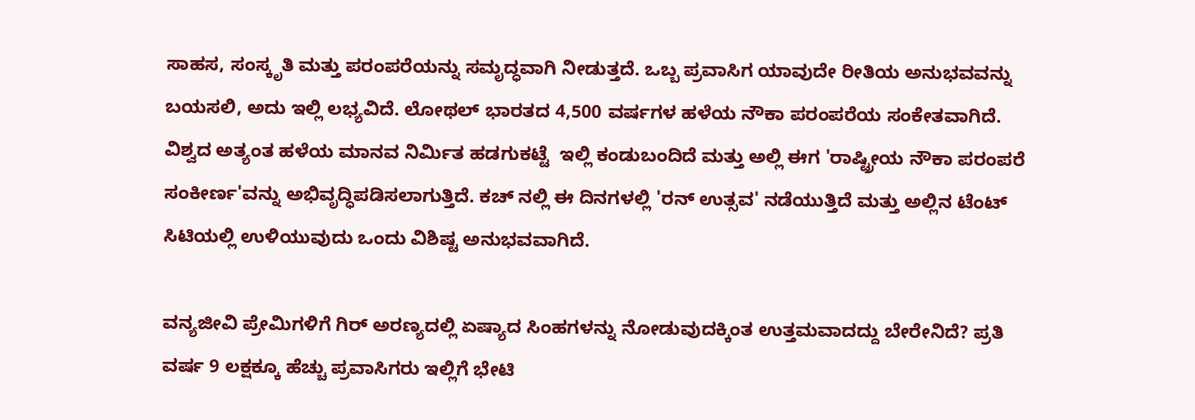ಸಾಹಸ, ಸಂಸ್ಕೃತಿ ಮತ್ತು ಪರಂಪರೆಯನ್ನು ಸಮೃದ್ಧವಾಗಿ ನೀಡುತ್ತದೆ. ಒಬ್ಬ ಪ್ರವಾಸಿಗ ಯಾವುದೇ ರೀತಿಯ ಅನುಭವವನ್ನು ಬಯಸಲಿ, ಅದು ಇಲ್ಲಿ ಲಭ್ಯವಿದೆ. ಲೋಥಲ್ ಭಾರತದ 4,500 ವರ್ಷಗಳ ಹಳೆಯ ನೌಕಾ ಪರಂಪರೆಯ ಸಂಕೇತವಾಗಿದೆ. ವಿಶ್ವದ ಅತ್ಯಂತ ಹಳೆಯ ಮಾನವ ನಿರ್ಮಿತ ಹಡಗುಕಟ್ಟೆ  ಇಲ್ಲಿ ಕಂಡುಬಂದಿದೆ ಮತ್ತು ಅಲ್ಲಿ ಈಗ 'ರಾಷ್ಟ್ರೀಯ ನೌಕಾ ಪರಂಪರೆ ಸಂಕೀರ್ಣ'ವನ್ನು ಅಭಿವೃದ್ಧಿಪಡಿಸಲಾಗುತ್ತಿದೆ. ಕಚ್ ನಲ್ಲಿ ಈ ದಿನಗಳಲ್ಲಿ 'ರನ್ ಉತ್ಸವ' ನಡೆಯುತ್ತಿದೆ ಮತ್ತು ಅಲ್ಲಿನ ಟೆಂಟ್ ಸಿಟಿಯಲ್ಲಿ ಉಳಿಯುವುದು ಒಂದು ವಿಶಿಷ್ಟ ಅನುಭವವಾಗಿದೆ.

ವನ್ಯಜೀವಿ ಪ್ರೇಮಿಗಳಿಗೆ ಗಿರ್ ಅರಣ್ಯದಲ್ಲಿ ಏಷ್ಯಾದ ಸಿಂಹಗಳನ್ನು ನೋಡುವುದಕ್ಕಿಂತ ಉತ್ತಮವಾದದ್ದು ಬೇರೇನಿದೆ? ಪ್ರತಿ ವರ್ಷ 9 ಲಕ್ಷಕ್ಕೂ ಹೆಚ್ಚು ಪ್ರವಾಸಿಗರು ಇಲ್ಲಿಗೆ ಭೇಟಿ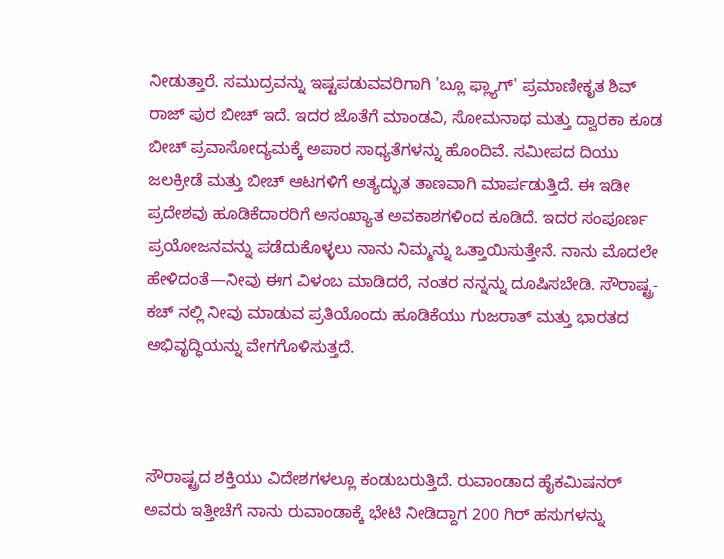ನೀಡುತ್ತಾರೆ. ಸಮುದ್ರವನ್ನು ಇಷ್ಟಪಡುವವರಿಗಾಗಿ 'ಬ್ಲೂ ಫ್ಲ್ಯಾಗ್' ಪ್ರಮಾಣೀಕೃತ ಶಿವ್ ರಾಜ್ ಪುರ ಬೀಚ್ ಇದೆ. ಇದರ ಜೊತೆಗೆ ಮಾಂಡವಿ, ಸೋಮನಾಥ ಮತ್ತು ದ್ವಾರಕಾ ಕೂಡ ಬೀಚ್ ಪ್ರವಾಸೋದ್ಯಮಕ್ಕೆ ಅಪಾರ ಸಾಧ್ಯತೆಗಳನ್ನು ಹೊಂದಿವೆ. ಸಮೀಪದ ದಿಯು ಜಲಕ್ರೀಡೆ ಮತ್ತು ಬೀಚ್ ಆಟಗಳಿಗೆ ಅತ್ಯದ್ಭುತ ತಾಣವಾಗಿ ಮಾರ್ಪಡುತ್ತಿದೆ. ಈ ಇಡೀ ಪ್ರದೇಶವು ಹೂಡಿಕೆದಾರರಿಗೆ ಅಸಂಖ್ಯಾತ ಅವಕಾಶಗಳಿಂದ ಕೂಡಿದೆ. ಇದರ ಸಂಪೂರ್ಣ ಪ್ರಯೋಜನವನ್ನು ಪಡೆದುಕೊಳ್ಳಲು ನಾನು ನಿಮ್ಮನ್ನು ಒತ್ತಾಯಿಸುತ್ತೇನೆ. ನಾನು ಮೊದಲೇ ಹೇಳಿದಂತೆ—ನೀವು ಈಗ ವಿಳಂಬ ಮಾಡಿದರೆ, ನಂತರ ನನ್ನನ್ನು ದೂಷಿಸಬೇಡಿ. ಸೌರಾಷ್ಟ್ರ-ಕಚ್ ನಲ್ಲಿ ನೀವು ಮಾಡುವ ಪ್ರತಿಯೊಂದು ಹೂಡಿಕೆಯು ಗುಜರಾತ್ ಮತ್ತು ಭಾರತದ ಅಭಿವೃದ್ಧಿಯನ್ನು ವೇಗಗೊಳಿಸುತ್ತದೆ.



ಸೌರಾಷ್ಟ್ರದ ಶಕ್ತಿಯು ವಿದೇಶಗಳಲ್ಲೂ ಕಂಡುಬರುತ್ತಿದೆ. ರುವಾಂಡಾದ ಹೈಕಮಿಷನರ್ ಅವರು ಇತ್ತೀಚೆಗೆ ನಾನು ರುವಾಂಡಾಕ್ಕೆ ಭೇಟಿ ನೀಡಿದ್ದಾಗ 200 ಗಿರ್ ಹಸುಗಳನ್ನು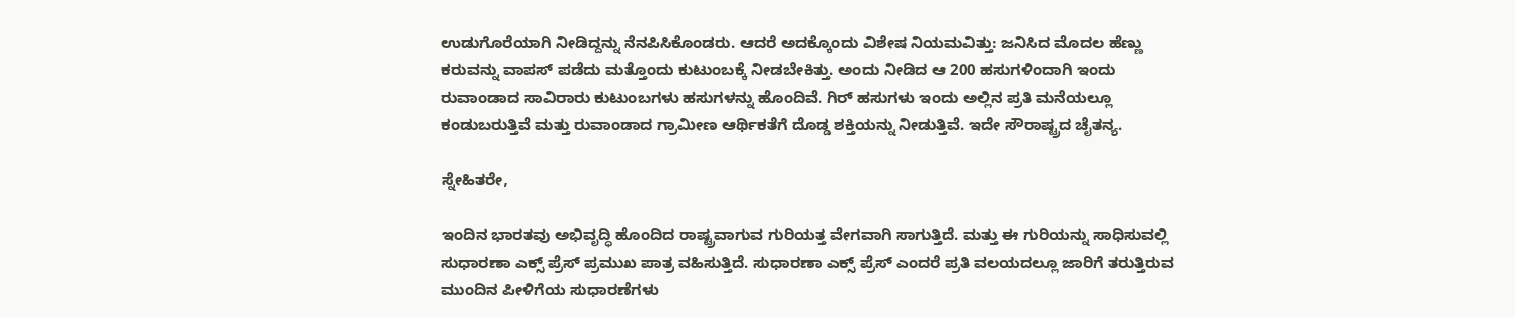ಉಡುಗೊರೆಯಾಗಿ ನೀಡಿದ್ದನ್ನು ನೆನಪಿಸಿಕೊಂಡರು. ಆದರೆ ಅದಕ್ಕೊಂದು ವಿಶೇಷ ನಿಯಮವಿತ್ತು: ಜನಿಸಿದ ಮೊದಲ ಹೆಣ್ಣು ಕರುವನ್ನು ವಾಪಸ್ ಪಡೆದು ಮತ್ತೊಂದು ಕುಟುಂಬಕ್ಕೆ ನೀಡಬೇಕಿತ್ತು. ಅಂದು ನೀಡಿದ ಆ 200 ಹಸುಗಳಿಂದಾಗಿ ಇಂದು ರುವಾಂಡಾದ ಸಾವಿರಾರು ಕುಟುಂಬಗಳು ಹಸುಗಳನ್ನು ಹೊಂದಿವೆ. ಗಿರ್ ಹಸುಗಳು ಇಂದು ಅಲ್ಲಿನ ಪ್ರತಿ ಮನೆಯಲ್ಲೂ ಕಂಡುಬರುತ್ತಿವೆ ಮತ್ತು ರುವಾಂಡಾದ ಗ್ರಾಮೀಣ ಆರ್ಥಿಕತೆಗೆ ದೊಡ್ಡ ಶಕ್ತಿಯನ್ನು ನೀಡುತ್ತಿವೆ. ಇದೇ ಸೌರಾಷ್ಟ್ರದ ಚೈತನ್ಯ.

ಸ್ನೇಹಿತರೇ,

ಇಂದಿನ ಭಾರತವು ಅಭಿವೃದ್ಧಿ ಹೊಂದಿದ ರಾಷ್ಟ್ರವಾಗುವ ಗುರಿಯತ್ತ ವೇಗವಾಗಿ ಸಾಗುತ್ತಿದೆ. ಮತ್ತು ಈ ಗುರಿಯನ್ನು ಸಾಧಿಸುವಲ್ಲಿ ಸುಧಾರಣಾ ಎಕ್ಸ್ ಪ್ರೆಸ್ ಪ್ರಮುಖ ಪಾತ್ರ ವಹಿಸುತ್ತಿದೆ. ಸುಧಾರಣಾ ಎಕ್ಸ್ ಪ್ರೆಸ್ ಎಂದರೆ ಪ್ರತಿ ವಲಯದಲ್ಲೂ ಜಾರಿಗೆ ತರುತ್ತಿರುವ ಮುಂದಿನ ಪೀಳಿಗೆಯ ಸುಧಾರಣೆಗಳು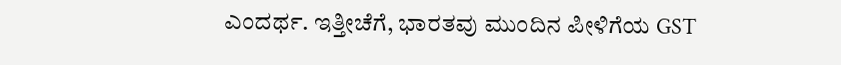ಎಂದರ್ಥ. ಇತ್ತೀಚೆಗೆ, ಭಾರತವು ಮುಂದಿನ ಪೀಳಿಗೆಯ GST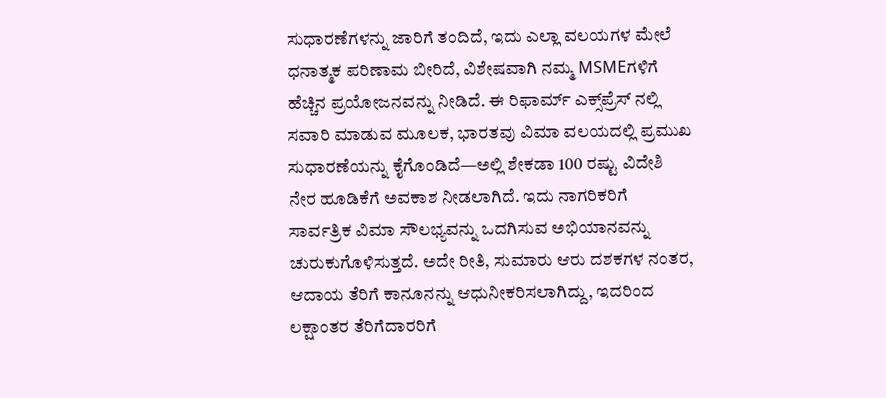ಸುಧಾರಣೆಗಳನ್ನು ಜಾರಿಗೆ ತಂದಿದೆ, ಇದು ಎಲ್ಲಾ ವಲಯಗಳ ಮೇಲೆ ಧನಾತ್ಮಕ ಪರಿಣಾಮ ಬೀರಿದೆ, ವಿಶೇಷವಾಗಿ ನಮ್ಮ MSMEಗಳಿಗೆ ಹೆಚ್ಚಿನ ಪ್ರಯೋಜನವನ್ನು ನೀಡಿದೆ. ಈ ರಿಫಾರ್ಮ್ ಎಕ್ಸ್‌ಪ್ರೆಸ್ ನಲ್ಲಿ ಸವಾರಿ ಮಾಡುವ ಮೂಲಕ, ಭಾರತವು ವಿಮಾ ವಲಯದಲ್ಲಿ ಪ್ರಮುಖ ಸುಧಾರಣೆಯನ್ನು ಕೈಗೊಂಡಿದೆ—ಅಲ್ಲಿ ಶೇಕಡಾ 100 ರಷ್ಟು ವಿದೇಶಿ ನೇರ ಹೂಡಿಕೆಗೆ ಅವಕಾಶ ನೀಡಲಾಗಿದೆ. ಇದು ನಾಗರಿಕರಿಗೆ ಸಾರ್ವತ್ರಿಕ ವಿಮಾ ಸೌಲಭ್ಯವನ್ನು ಒದಗಿಸುವ ಅಭಿಯಾನವನ್ನು ಚುರುಕುಗೊಳಿಸುತ್ತದೆ. ಅದೇ ರೀತಿ, ಸುಮಾರು ಆರು ದಶಕಗಳ ನಂತರ, ಆದಾಯ ತೆರಿಗೆ ಕಾನೂನನ್ನು ಆಧುನೀಕರಿಸಲಾಗಿದ್ದು, ಇದರಿಂದ ಲಕ್ಷಾಂತರ ತೆರಿಗೆದಾರರಿಗೆ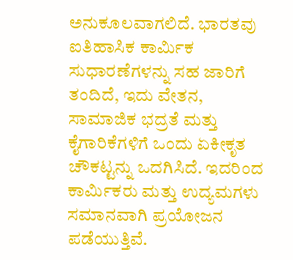ಅನುಕೂಲವಾಗಲಿದೆ. ಭಾರತವು ಐತಿಹಾಸಿಕ ಕಾರ್ಮಿಕ ಸುಧಾರಣೆಗಳನ್ನು ಸಹ ಜಾರಿಗೆ ತಂದಿದೆ, ಇದು ವೇತನ, ಸಾಮಾಜಿಕ ಭದ್ರತೆ ಮತ್ತು ಕೈಗಾರಿಕೆಗಳಿಗೆ ಒಂದು ಏಕೀಕೃತ ಚೌಕಟ್ಟನ್ನು ಒದಗಿಸಿದೆ. ಇದರಿಂದ ಕಾರ್ಮಿಕರು ಮತ್ತು ಉದ್ಯಮಗಳು ಸಮಾನವಾಗಿ ಪ್ರಯೋಜನ ಪಡೆಯುತ್ತಿವೆ.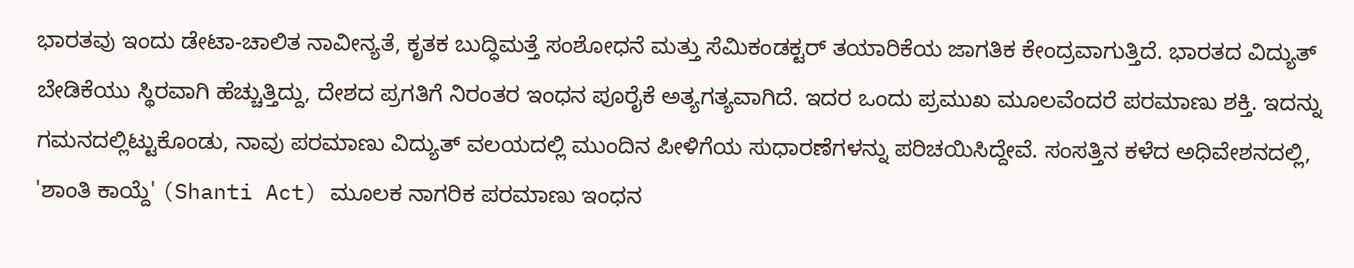ಭಾರತವು ಇಂದು ಡೇಟಾ-ಚಾಲಿತ ನಾವೀನ್ಯತೆ, ಕೃತಕ ಬುದ್ಧಿಮತ್ತೆ ಸಂಶೋಧನೆ ಮತ್ತು ಸೆಮಿಕಂಡಕ್ಟರ್ ತಯಾರಿಕೆಯ ಜಾಗತಿಕ ಕೇಂದ್ರವಾಗುತ್ತಿದೆ. ಭಾರತದ ವಿದ್ಯುತ್ ಬೇಡಿಕೆಯು ಸ್ಥಿರವಾಗಿ ಹೆಚ್ಚುತ್ತಿದ್ದು, ದೇಶದ ಪ್ರಗತಿಗೆ ನಿರಂತರ ಇಂಧನ ಪೂರೈಕೆ ಅತ್ಯಗತ್ಯವಾಗಿದೆ. ಇದರ ಒಂದು ಪ್ರಮುಖ ಮೂಲವೆಂದರೆ ಪರಮಾಣು ಶಕ್ತಿ. ಇದನ್ನು ಗಮನದಲ್ಲಿಟ್ಟುಕೊಂಡು, ನಾವು ಪರಮಾಣು ವಿದ್ಯುತ್ ವಲಯದಲ್ಲಿ ಮುಂದಿನ ಪೀಳಿಗೆಯ ಸುಧಾರಣೆಗಳನ್ನು ಪರಿಚಯಿಸಿದ್ದೇವೆ. ಸಂಸತ್ತಿನ ಕಳೆದ ಅಧಿವೇಶನದಲ್ಲಿ, 'ಶಾಂತಿ ಕಾಯ್ದೆ' (Shanti Act) ಮೂಲಕ ನಾಗರಿಕ ಪರಮಾಣು ಇಂಧನ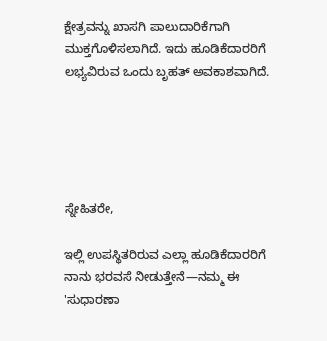ಕ್ಷೇತ್ರವನ್ನು ಖಾಸಗಿ ಪಾಲುದಾರಿಕೆಗಾಗಿ ಮುಕ್ತಗೊಳಿಸಲಾಗಿದೆ. ಇದು ಹೂಡಿಕೆದಾರರಿಗೆ ಲಭ್ಯವಿರುವ ಒಂದು ಬೃಹತ್ ಅವಕಾಶವಾಗಿದೆ.





ಸ್ನೇಹಿತರೇ,

ಇಲ್ಲಿ ಉಪಸ್ಥಿತರಿರುವ ಎಲ್ಲಾ ಹೂಡಿಕೆದಾರರಿಗೆ ನಾನು ಭರವಸೆ ನೀಡುತ್ತೇನೆ—ನಮ್ಮ ಈ 'ಸುಧಾರಣಾ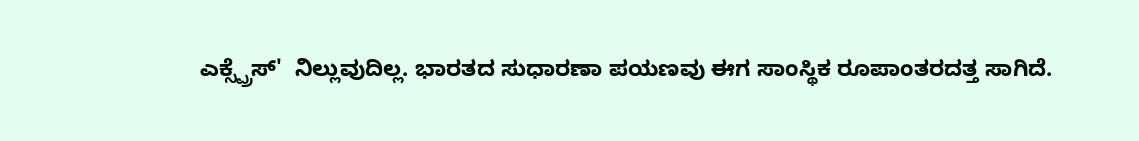ಎಕ್ಸ್ಪ್ರೆಸ್'  ನಿಲ್ಲುವುದಿಲ್ಲ. ಭಾರತದ ಸುಧಾರಣಾ ಪಯಣವು ಈಗ ಸಾಂಸ್ಥಿಕ ರೂಪಾಂತರದತ್ತ ಸಾಗಿದೆ.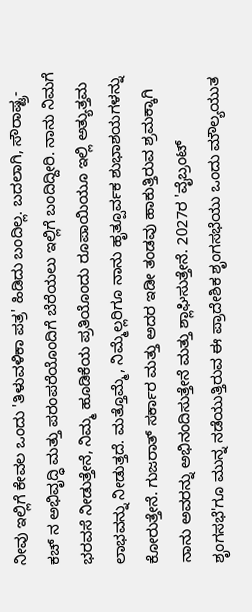ನೀವು ಇಲ್ಲಿಗೆ ಕೇವಲ ಒಂದು 'ತಿಳುವಳಿಕಾ ಪತ್ರ' ಹಿಡಿದು ಬಂದಿಲ್ಲ. ಬದಲಾಗಿ, ಸೌರಾಷ್ಟ್ರ-ಕಚ್ ನ ಅಭಿವೃದ್ಧಿ ಮತ್ತು ಪರಂಪರೆಯೊಂದಿಗೆ ಬೆರೆಯಲು ಇಲ್ಲಿಗೆ ಬಂದಿದ್ದೀರಿ. ನಾನು ನಿಮಗೆ ಭರವಸೆ ನೀಡುತ್ತೇನೆ, ನಿಮ್ಮ ಹೂಡಿಕೆಯ ಪ್ರತಿಯೊಂದು ರೂಪಾಯಿಯೂ ಇಲ್ಲಿ ಅತ್ಯುತ್ತಮ ಲಾಭವನ್ನು ನೀಡುತ್ತದೆ. ಮತ್ತೊಮ್ಮೆ, ನಿಮ್ಮೆಲ್ಲರಿಗೂ ನಾನು ಹೃತ್ಪೂರ್ವಕ ಶುಭಾಶಯಗಳನ್ನು ಕೋರುತ್ತೇನೆ. ಗುಜರಾತ್ ಸರ್ಕಾರ ಮತ್ತು ಅದರ ಇಡೀ ತಂಡವು ಹಾಕುತ್ತಿರುವ ಶ್ರಮಕ್ಕಾಗಿ ನಾನು ಅವರನ್ನು ಅಭಿನಂದಿಸುತ್ತೇನೆ ಮತ್ತು ಶ್ಲಾಘಿಸುತ್ತೇನೆ. 2027ರ 'ವೈಬ್ರಂಟ್ ಶೃಂಗಸಭೆ'ಗೂ ಮುನ್ನ ನಡೆಯುತ್ತಿರುವ ಈ ಪ್ರಾದೇಶಿಕ ಶೃಂಗಸಭೆಯು ಒಂದು ಮೌಲ್ಯಯುತ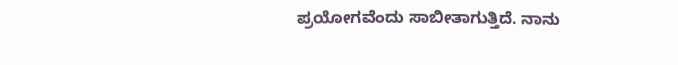ಪ್ರಯೋಗವೆಂದು ಸಾಬೀತಾಗುತ್ತಿದೆ. ನಾನು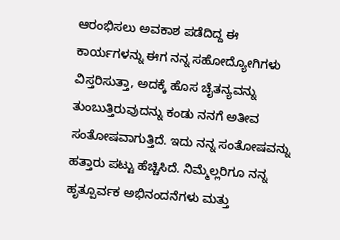ಆರಂಭಿಸಲು ಅವಕಾಶ ಪಡೆದಿದ್ದ ಈ ಕಾರ್ಯಗಳನ್ನು ಈಗ ನನ್ನ ಸಹೋದ್ಯೋಗಿಗಳು ವಿಸ್ತರಿಸುತ್ತಾ, ಅದಕ್ಕೆ ಹೊಸ ಚೈತನ್ಯವನ್ನು ತುಂಬುತ್ತಿರುವುದನ್ನು ಕಂಡು ನನಗೆ ಅತೀವ ಸಂತೋಷವಾಗುತ್ತಿದೆ. ಇದು ನನ್ನ ಸಂತೋಷವನ್ನು ಹತ್ತಾರು ಪಟ್ಟು ಹೆಚ್ಚಿಸಿದೆ. ನಿಮ್ಮೆಲ್ಲರಿಗೂ ನನ್ನ ಹೃತ್ಪೂರ್ವಕ ಅಭಿನಂದನೆಗಳು ಮತ್ತು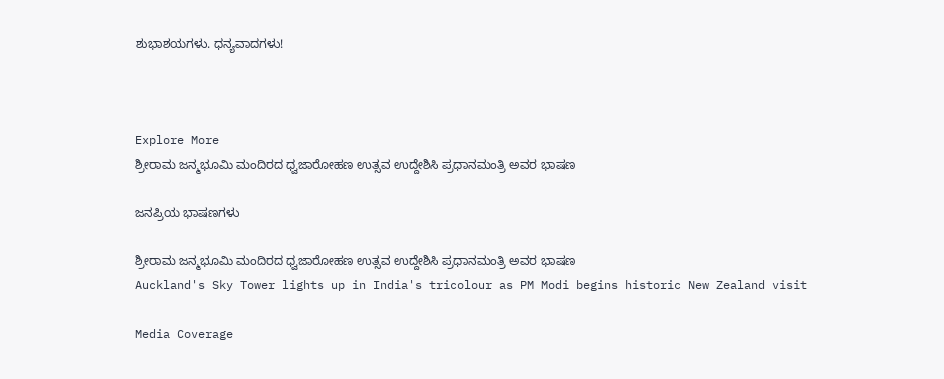ಶುಭಾಶಯಗಳು. ಧನ್ಯವಾದಗಳು!



Explore More
ಶ್ರೀರಾಮ ಜನ್ಮಭೂಮಿ ಮಂದಿರದ ಧ್ವಜಾರೋಹಣ ಉತ್ಸವ ಉದ್ದೇಶಿಸಿ ಪ್ರಧಾನಮಂತ್ರಿ ಅವರ ಭಾಷಣ

ಜನಪ್ರಿಯ ಭಾಷಣಗಳು

ಶ್ರೀರಾಮ ಜನ್ಮಭೂಮಿ ಮಂದಿರದ ಧ್ವಜಾರೋಹಣ ಉತ್ಸವ ಉದ್ದೇಶಿಸಿ ಪ್ರಧಾನಮಂತ್ರಿ ಅವರ ಭಾಷಣ
Auckland's Sky Tower lights up in India's tricolour as PM Modi begins historic New Zealand visit

Media Coverage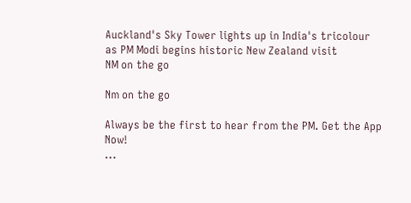Auckland's Sky Tower lights up in India's tricolour as PM Modi begins historic New Zealand visit
NM on the go

Nm on the go

Always be the first to hear from the PM. Get the App Now!
...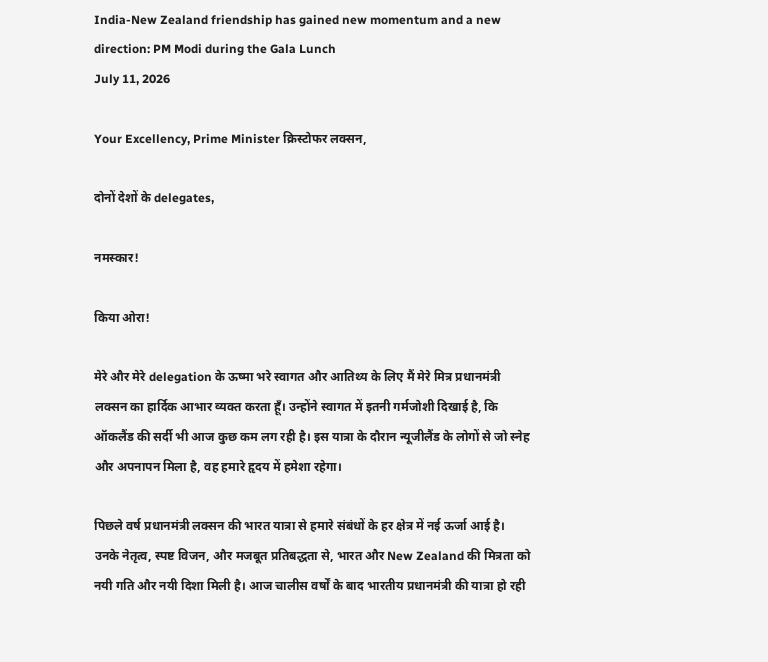India-New Zealand friendship has gained new momentum and a new direction: PM Modi during the Gala Lunch
July 11, 2026

Your Excellency, Prime Minister क्रिस्टोफर लक्सन,

दोनों देशों के delegates,

नमस्कार!

किया ओरा!

मेरे और मेरे delegation के ऊष्मा भरे स्वागत और आतिथ्य के लिए मैं मेरे मित्र प्रधानमंत्री लक्सन का हार्दिक आभार व्यक्त करता हूँ। उन्होंने स्वागत में इतनी गर्मजोशी दिखाई है, कि ऑकलैंड की सर्दी भी आज कुछ कम लग रही है। इस यात्रा के दौरान न्यूजीलैंड के लोगों से जो स्नेह और अपनापन मिला है, वह हमारे हृदय में हमेशा रहेगा।

पिछले वर्ष प्रधानमंत्री लक्सन की भारत यात्रा से हमारे संबंधों के हर क्षेत्र में नई ऊर्जा आई है। उनके नेतृत्व, स्पष्ट विजन, और मजबूत प्रतिबद्धता से, भारत और New Zealand की मित्रता को नयी गति और नयी दिशा मिली है। आज चालीस वर्षों के बाद भारतीय प्रधानमंत्री की यात्रा हो रही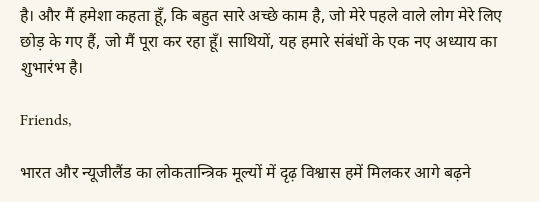है। और मैं हमेशा कहता हूँ, कि बहुत सारे अच्छे काम है, जो मेरे पहले वाले लोग मेरे लिए छोड़ के गए हैं, जो मैं पूरा कर रहा हूँ। साथियों, यह हमारे संबंधों के एक नए अध्याय का शुभारंभ है।

Friends,

भारत और न्यूजीलैंड का लोकतान्त्रिक मूल्यों में दृढ़ विश्वास हमें मिलकर आगे बढ़ने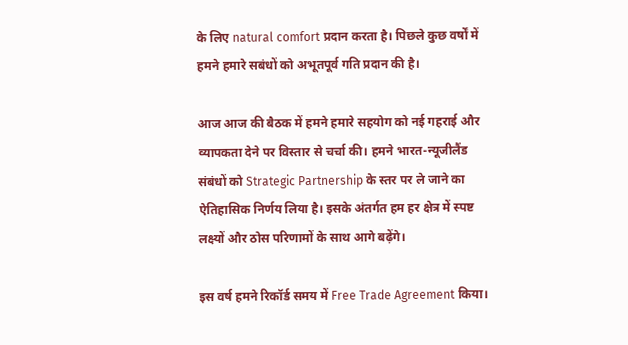के लिए natural comfort प्रदान करता है। पिछले कुछ वर्षों में हमने हमारे सबंधों को अभूतपूर्व गति प्रदान की है।

आज आज की बैठक में हमने हमारे सहयोग को नई गहराई और व्यापकता देने पर विस्तार से चर्चा की। हमने भारत-न्यूजीलैंड संबंधों को Strategic Partnership के स्तर पर ले जाने का ऐतिहासिक निर्णय लिया है। इसके अंतर्गत हम हर क्षेत्र में स्पष्ट लक्ष्यों और ठोस परिणामों के साथ आगे बढ़ेंगे।

इस वर्ष हमने रिकॉर्ड समय में Free Trade Agreement किया।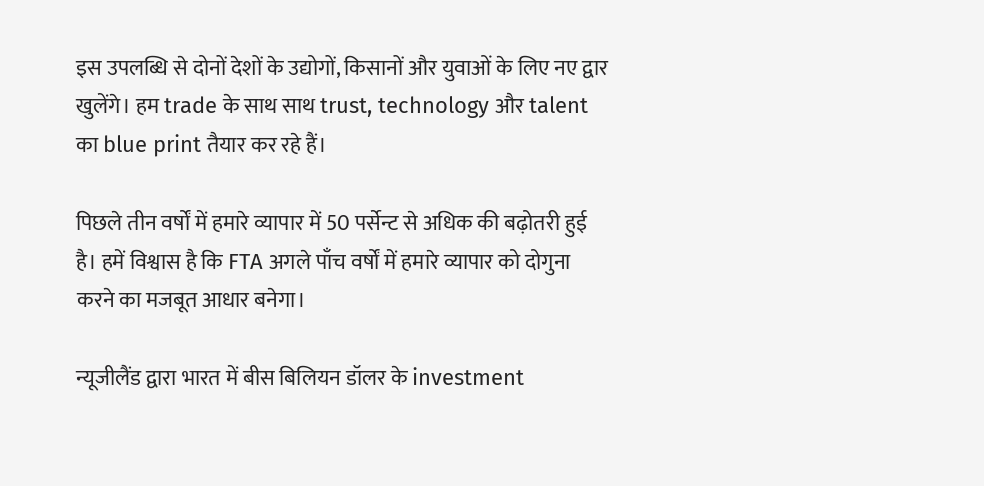इस उपलब्धि से दोनों देशों के उद्योगों, किसानों और युवाओं के लिए नए द्वार खुलेंगे। हम trade के साथ साथ trust, technology और talent का blue print तैयार कर रहे हैं।

पिछले तीन वर्षों में हमारे व्यापार में 50 पर्सेन्ट से अधिक की बढ़ोतरी हुई है। हमें विश्वास है कि FTA अगले पाँच वर्षों में हमारे व्यापार को दोगुना करने का मजबूत आधार बनेगा।

न्यूजीलैंड द्वारा भारत में बीस बिलियन डॉलर के investment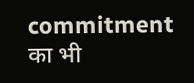commitment का भी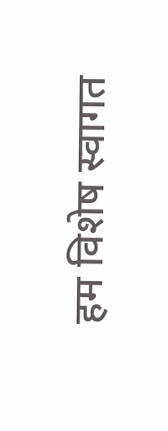हम विशेष स्वागत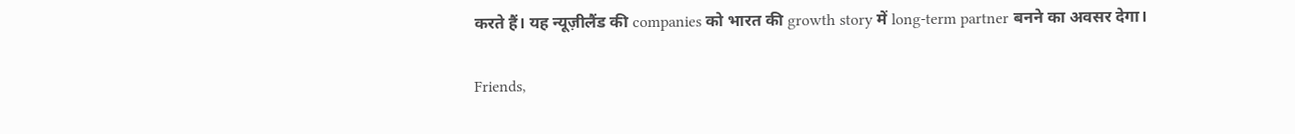करते हैं। यह न्यूज़ीलैंड की companies को भारत की growth story में long-term partner बनने का अवसर देगा।

Friends,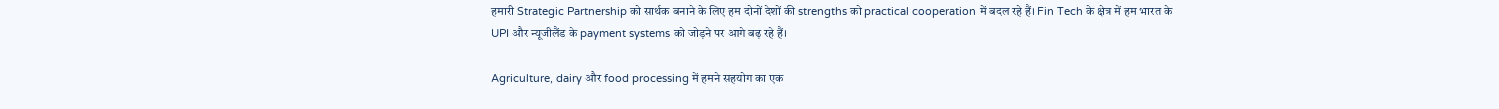हमारी Strategic Partnership को सार्थक बनाने के लिए हम दोनों देशों की strengths को practical cooperation में बदल रहे हैं। Fin Tech के क्षेत्र में हम भारत के UPI और न्यूजीलैंड के payment systems को जोड़ने पर आगे बढ़ रहे हैं।

Agriculture, dairy और food processing में हमने सहयोग का एक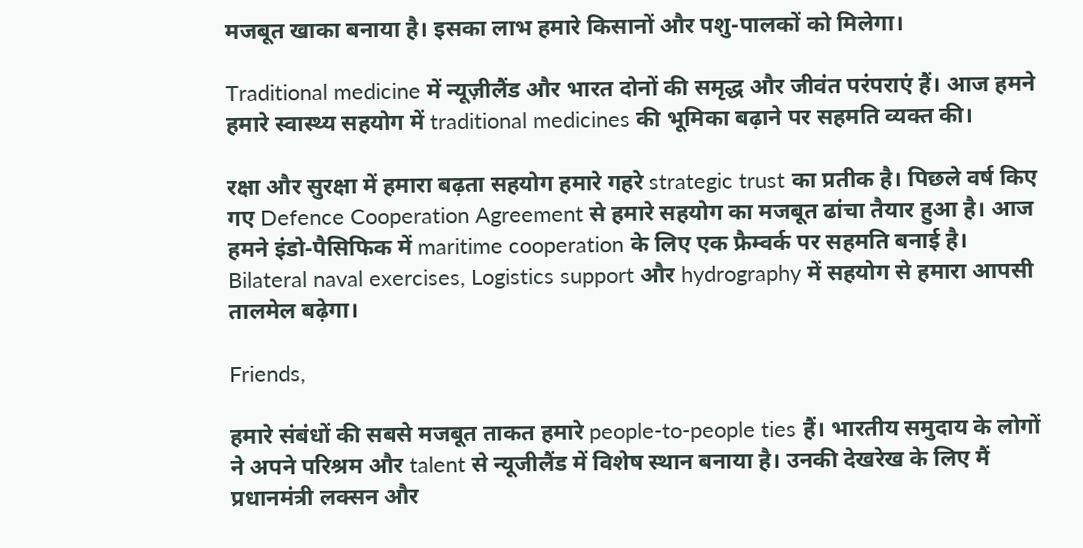मजबूत खाका बनाया है। इसका लाभ हमारे किसानों और पशु-पालकों को मिलेगा।

Traditional medicine में न्यूज़ीलैंड और भारत दोनों की समृद्ध और जीवंत परंपराएं हैं। आज हमने हमारे स्वास्थ्य सहयोग में traditional medicines की भूमिका बढ़ाने पर सहमति व्यक्त की।

रक्षा और सुरक्षा में हमारा बढ़ता सहयोग हमारे गहरे strategic trust का प्रतीक है। पिछले वर्ष किए गए Defence Cooperation Agreement से हमारे सहयोग का मजबूत ढांचा तैयार हुआ है। आज हमने इंडो-पैसिफिक में maritime cooperation के लिए एक फ्रैम्वर्क पर सहमति बनाई है। Bilateral naval exercises, Logistics support और hydrography में सहयोग से हमारा आपसी तालमेल बढ़ेगा।

Friends,

हमारे संबंधों की सबसे मजबूत ताकत हमारे people-to-people ties हैं। भारतीय समुदाय के लोगों ने अपने परिश्रम और talent से न्यूजीलैंड में विशेष स्थान बनाया है। उनकी देखरेख के लिए मैं प्रधानमंत्री लक्सन और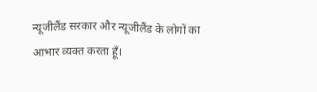न्यूजीलैंड सरकार और न्यूजीलैंड के लोगों का आभार व्यक्त करता हूँ।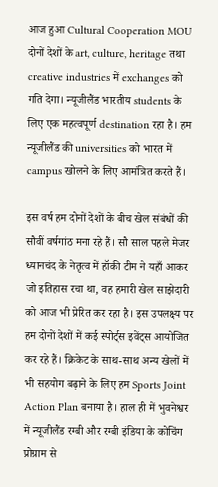आज हुआ Cultural Cooperation MOU दोनों देशों के art, culture, heritage तथा creative industries में exchanges को गति देगा। न्यूजीलैंड भारतीय students के लिए एक महत्वपूर्ण destination रहा है। हम न्यूजीलैंड की universities को भारत में campus खोलने के लिए आमंत्रित करते हैं।

इस वर्ष हम दोनों देशों के बीच खेल संबंधों की सौवीं वर्षगांठ मना रहे हैं। सौ साल पहले मेजर ध्यानचंद के नेतृत्व में हॉकी टीम ने यहाँ आकर जो इतिहास रचा था, वह हमारी खेल साझेदारी को आज भी प्रेरित कर रहा है। इस उपलक्ष्य पर हम दोनों देशों में कई स्पोर्ट्स इवेंट्स आयोजित कर रहे हैं। क्रिकेट के साथ-साथ अन्य खेलों में भी सहयोग बढ़ाने के लिए हम Sports Joint Action Plan बनाया है। हाल ही में भुवनेश्वर में न्यूजीलैंड रग्बी और रग्बी इंडिया के कोचिंग प्रोग्राम से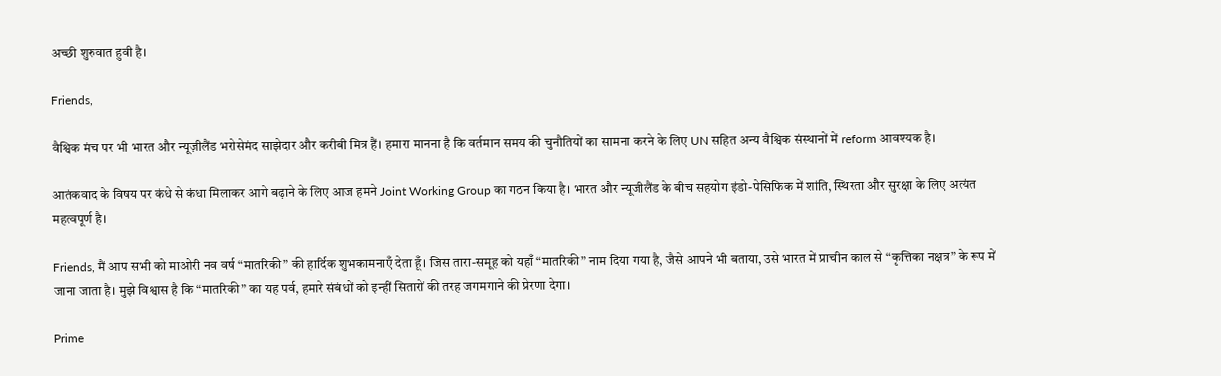अच्छी शुरुवात हुवी है।

Friends,

वैश्विक मंच पर भी भारत और न्यूज़ीलैंड भरोसेमंद साझेदार और करीबी मित्र हैं। हमारा मानना है कि वर्तमान समय की चुनौतियों का सामना करने के लिए UN सहित अन्य वैश्विक संस्थानों में reform आवश्यक है।

आतंकवाद के विषय पर कंधे से कंधा मिलाकर आगे बढ़ाने के लिए आज हमने Joint Working Group का गठन किया है। भारत और न्यूजीलैंड के बीच सहयोग इंडो-पेसिफिक में शांति, स्थिरता और सुरक्षा के लिए अत्यंत महत्वपूर्ण है।

Friends, मैं आप सभी को माओरी नव वर्ष “मातरिकी” की हार्दिक शुभकामनाएँ देता हूँ। जिस तारा-समूह को यहाँ “मातरिकी” नाम दिया गया है, जैसे आपने भी बताया, उसे भारत में प्राचीन काल से “कृत्तिका नक्षत्र” के रूप में जाना जाता है। मुझे विश्वास है कि “मातरिकी” का यह पर्व, हमारे संबंधों को इन्हीं सितारों की तरह जगमगाने की प्रेरणा देगा।

Prime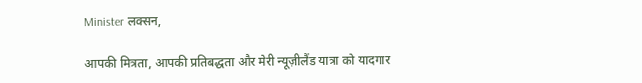Minister लक्सन,

आपकी मित्रता, आपकी प्रतिबद्धता और मेरी न्यूज़ीलैंड यात्रा को यादगार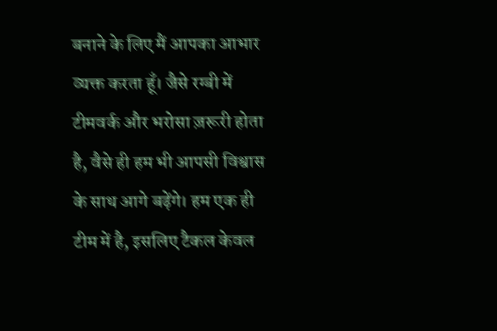बनाने के लिए मैं आपका आभार व्यक्त करता हूँ। जैसे रग्बी में टीमवर्क और भरोसा ज़रूरी होता है, वैसे ही हम भी आपसी विश्वास के साथ आगे बढ़ेंगे। हम एक ही टीम में है, इसलिए टैकल केवल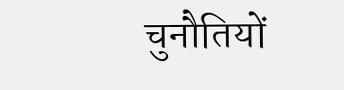चुनौतियों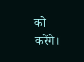को करेंगे।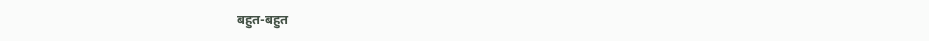बहुत-बहुत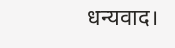धन्यवाद।